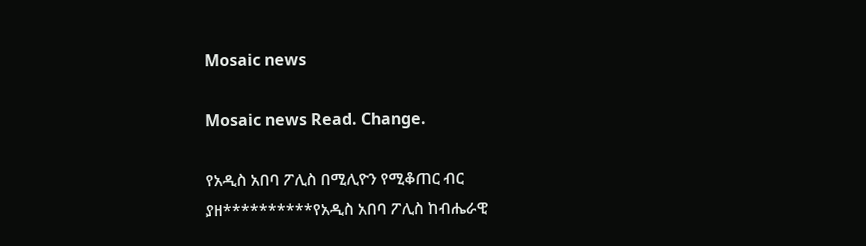Mosaic news

Mosaic news Read. Change.

የአዲስ አበባ ፖሊስ በሚሊዮን የሚቆጠር ብር ያዘ**********የአዲስ አበባ ፖሊስ ከብሔራዊ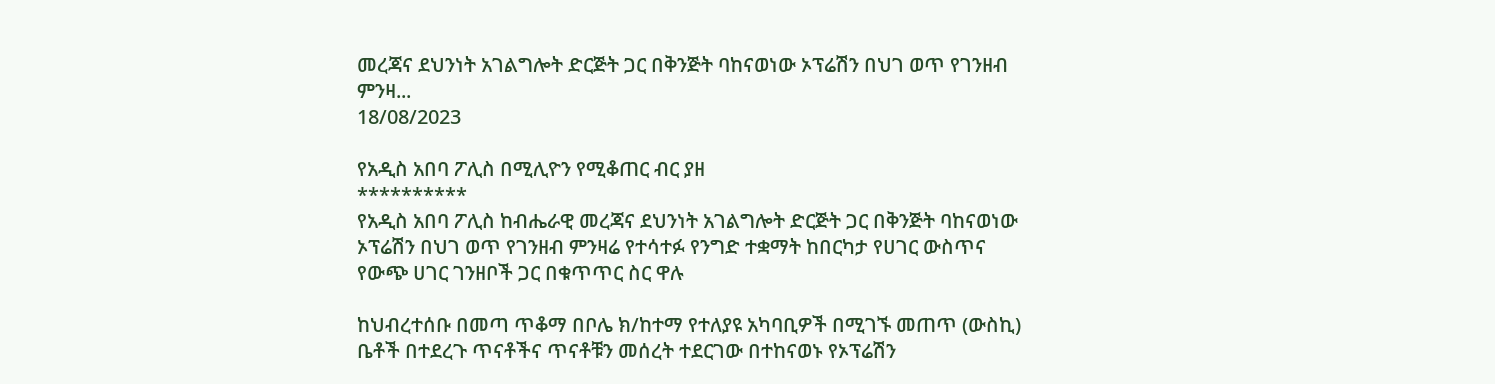መረጃና ደህንነት አገልግሎት ድርጅት ጋር በቅንጅት ባከናወነው ኦፕሬሽን በህገ ወጥ የገንዘብ ምንዛ...
18/08/2023

የአዲስ አበባ ፖሊስ በሚሊዮን የሚቆጠር ብር ያዘ
**********
የአዲስ አበባ ፖሊስ ከብሔራዊ መረጃና ደህንነት አገልግሎት ድርጅት ጋር በቅንጅት ባከናወነው ኦፕሬሽን በህገ ወጥ የገንዘብ ምንዛሬ የተሳተፉ የንግድ ተቋማት ከበርካታ የሀገር ውስጥና የውጭ ሀገር ገንዘቦች ጋር በቁጥጥር ስር ዋሉ

ከህብረተሰቡ በመጣ ጥቆማ በቦሌ ክ/ከተማ የተለያዩ አካባቢዎች በሚገኙ መጠጥ (ውስኪ) ቤቶች በተደረጉ ጥናቶችና ጥናቶቹን መሰረት ተደርገው በተከናወኑ የኦፕሬሽን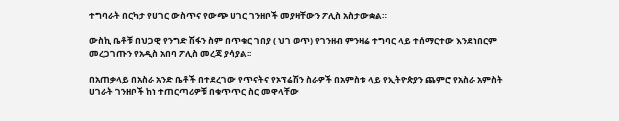ተግባራት በርካታ የሀገር ውስጥና የውጭ ሀገር ገንዘቦች መያዛቸውን ፖሊስ አስታውቋል።

ውስኪ ቤቶቹ በህጋዊ የንግድ ሽፋን ስም በጥቁር ገበያ ( ህገ ወጥ) የገንዘብ ምንዛሬ ተግባር ላይ ተሰማርተው እንደነበርም መረጋገጡን የአዲስ አበባ ፖሊስ መረጃ ያሳያል፡፡

በአጠቃላይ በአስራ አንድ ቤቶች በተደረገው የጥናትና የኦፕሬሽን ስራዎች በአምስቱ ላይ የኢትዮጵያን ጨምሮ የአስራ አምስት ሀገራት ገንዘቦች ከነ ተጠርጣሪዎቹ በቁጥጥር ስር መዋላቸው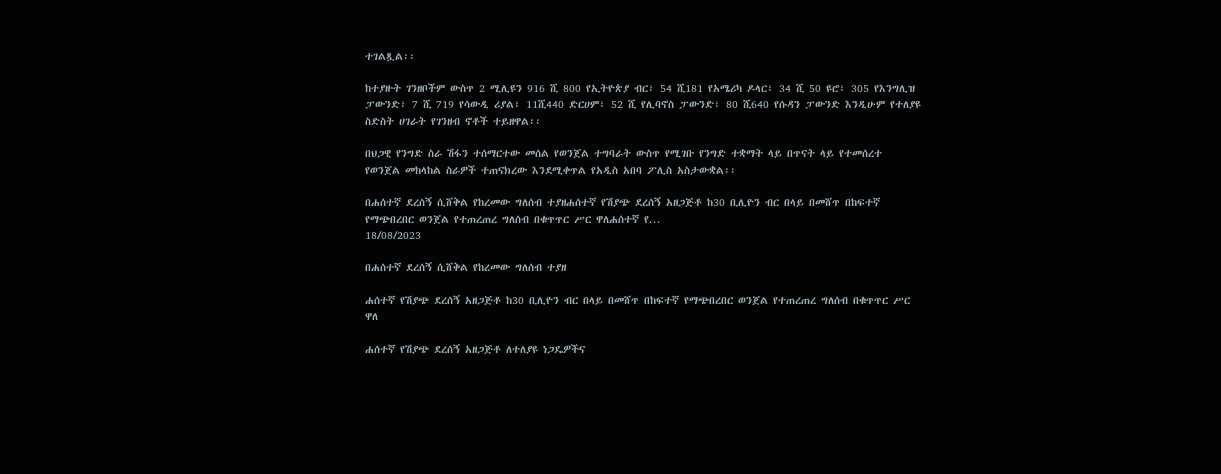ተገልጿል፡፡

ከተያዙት ገንዘቦችም ውስጥ 2 ሚሊዩን 916 ሺ 800 የኢትዮጵያ ብር፣ 54 ሺ181 የአሜሪካ ዶላር፣ 34 ሺ 50 ዩሮ፣ 305 የእንግሊዝ ፓውንድ፣ 7 ሺ 719 የሳውዲ ሪያል፣ 11ሺ440 ድርሀም፣ 52 ሺ የሊባኖስ ፓውንድ፣ 80 ሺ640 የሱዳን ፓውንድ እንዲሁም የተለያዩ ስድስት ሀገራት የገንዘብ ኖቶች ተይዘዋል፡፡

በህጋዊ የንግድ ስራ ሽፋን ተሰማርተው መሰል የወንጀል ተግባራት ውስጥ የሚገቡ የንግድ ተቋማት ላይ በጥናት ላይ የተመሰረተ የወንጀል መከላከል ስራዎች ተጠናክረው እንደሚቀጥል የአዲስ አበባ ፖሊስ አስታውቋል፡፡

በሐሰተኛ ደረሰኝ ሲሸቅል የከረመው ግለሰብ ተያዘሐሰተኛ የሽያጭ ደረሰኝ አዘጋጅቶ ከ30 ቢሊዮን ብር በላይ በመሸጥ በከፍተኛ የማጭበረበር ወንጀል የተጠረጠረ ግለሰብ በቁጥጥር ሥር ዋለሐሰተኛ የ...
18/08/2023

በሐሰተኛ ደረሰኝ ሲሸቅል የከረመው ግለሰብ ተያዘ

ሐሰተኛ የሽያጭ ደረሰኝ አዘጋጅቶ ከ30 ቢሊዮን ብር በላይ በመሸጥ በከፍተኛ የማጭበረበር ወንጀል የተጠረጠረ ግለሰብ በቁጥጥር ሥር ዋለ

ሐሰተኛ የሽያጭ ደረሰኝ አዘጋጅቶ ለተለያዩ ነጋዴዎችና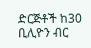ድርጅቶች ከ30 ቢሊዮን ብር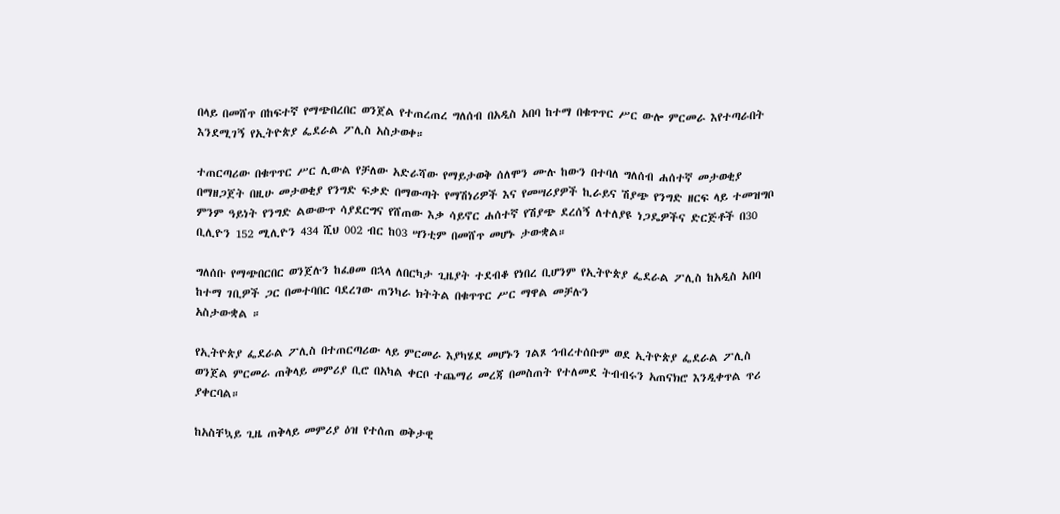በላይ በመሸጥ በከፍተኛ የማጭበረበር ወንጀል የተጠረጠረ ግለሰብ በአዲስ አበባ ከተማ በቁጥጥር ሥር ውሎ ምርመራ እየተጣራበት እንደሚገኝ የኢትዮጵያ ፌደራል ፖሊስ አስታወቀ።

ተጠርጣሪው በቁጥጥር ሥር ሊውል የቻለው አድራሻው የማይታወቅ ሰለሞን ሙሉ ከውን በተባለ ግለሰብ ሐሰተኛ መታወቂያ በማዘጋጀት በዚሁ መታወቂያ የንግድ ፍቃድ በማውጣት የማሽነሪዎች እና የመሣሪያዎች ኪራይና ሽያጭ የንግድ ዘርፍ ላይ ተመዝግቦ ምንም ዓይነት የንግድ ልውውጥ ሳያደርግና የሸጠው እቃ ሳይኖር ሐሰተኛ የሽያጭ ደረሰኝ ለተለያዩ ነጋዴዎችና ድርጅቶች በ30 ቢሊዮን 152 ሚሊዮን 434 ሺህ 002 ብር ከ03 ሣንቲም በመሸጥ መሆኑ ታውቋል።

ግለሰቡ የማጭበርበር ወንጀሉን ከፈፀመ በኋላ ለበርካታ ጊዜያት ተደብቆ የነበረ ቢሆንም የኢትዮጵያ ፌደራል ፖሊስ ከአዲስ አበባ ከተማ ገቢዎች ጋር በመተባበር ባደረገው ጠንካራ ክትትል በቁጥጥር ሥር ማዋል መቻሉን
አስታውቋል ።

የኢትዮጵያ ፌደራል ፖሊስ በተጠርጣሪው ላይ ምርመራ እያካሄደ መሆኑን ገልጾ ኅብረተሰቡም ወደ ኢትዮጵያ ፌደራል ፖሊስ ወንጀል ምርመራ ጠቅላይ መምሪያ ቢሮ በአካል ቀርቦ ተጨማሪ መረጃ በመስጠት የተለመደ ትብብሩን አጠናክሮ እንዲቀጥል ጥሪ ያቀርባል።

ከአስቸኳይ ጊዜ ጠቅላይ መምሪያ ዕዝ የተሰጠ ወቅታዊ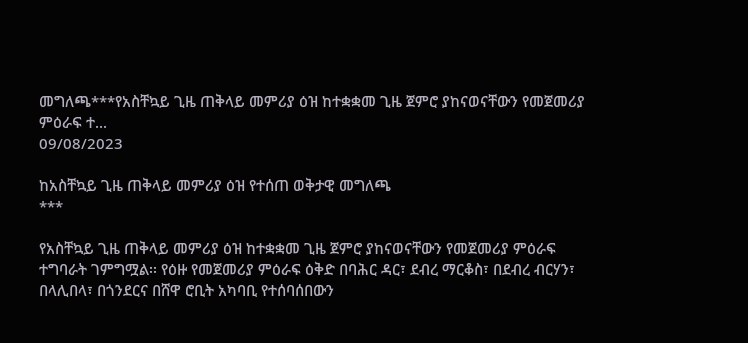መግለጫ***የአስቸኳይ ጊዜ ጠቅላይ መምሪያ ዕዝ ከተቋቋመ ጊዜ ጀምሮ ያከናወናቸውን የመጀመሪያ ምዕራፍ ተ...
09/08/2023

ከአስቸኳይ ጊዜ ጠቅላይ መምሪያ ዕዝ የተሰጠ ወቅታዊ መግለጫ
***

የአስቸኳይ ጊዜ ጠቅላይ መምሪያ ዕዝ ከተቋቋመ ጊዜ ጀምሮ ያከናወናቸውን የመጀመሪያ ምዕራፍ ተግባራት ገምግሟል፡፡ የዕዙ የመጀመሪያ ምዕራፍ ዕቅድ በባሕር ዳር፣ ደብረ ማርቆስ፣ በደብረ ብርሃን፣ በላሊበላ፣ በጎንደርና በሸዋ ሮቢት አካባቢ የተሰባሰበውን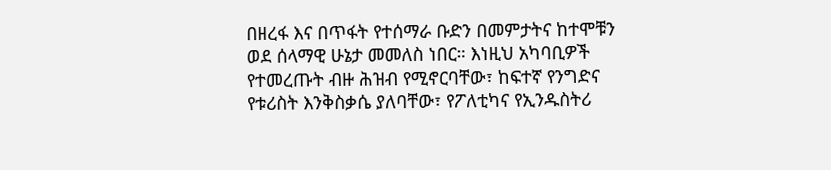በዘረፋ እና በጥፋት የተሰማራ ቡድን በመምታትና ከተሞቹን ወደ ሰላማዊ ሁኔታ መመለስ ነበር። እነዚህ አካባቢዎች የተመረጡት ብዙ ሕዝብ የሚኖርባቸው፣ ከፍተኛ የንግድና የቱሪስት እንቅስቃሴ ያለባቸው፣ የፖለቲካና የኢንዱስትሪ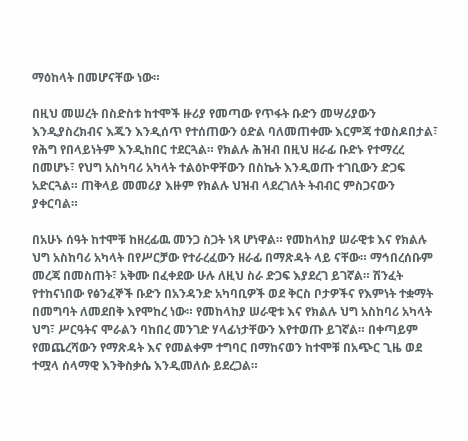ማዕከላት በመሆናቸው ነው።

በዚህ መሠረት በስድስቱ ከተሞች ዙሪያ የመጣው የጥፋት ቡድን መሣሪያውን እንዲያስረክብና እጁን እንዲሰጥ የተሰጠውን ዕድል ባለመጠቀሙ እርምጃ ተወስዶበታል፣ የሕግ የበላይነትም እንዲከበር ተደርጓል። የክልሉ ሕዝብ በዚህ ዘራፊ ቡድኑ የተማረረ በመሆኑ፣ የህግ አስካባሪ አካላት ተልዕኮዋቸውን በስኬት እንዲወጡ ተገቢውን ድጋፍ አድርጓል። ጠቅላይ መመሪያ እዙም የክልሉ ህዝብ ላደረገለት ትብብር ምስጋናውን ያቀርባል።

በአሁኑ ሰዓት ከተሞቹ ከዘረፊዉ መንጋ ስጋት ነጻ ሆነዋል። የመከላከያ ሠራዊቱ እና የክልሉ ህግ አስከባሪ አካላት በየሥርቻው የተራረፈውን ዘራፊ በማጽዳት ላይ ናቸው። ማኅበረሰቡም መረጃ በመስጠት፣ አቅሙ በፈቀደው ሁሉ ለዚህ ስራ ድጋፍ እያደረገ ይገኛል። ሽንፈት የተከናነበው የፅንፈኞች ቡድን በአንዳንድ አካባቢዎች ወደ ቅርስ ቦታዎችና የእምነት ተቋማት በመግባት ለመደበቅ እየሞከረ ነው። የመከላከያ ሠራዊቱ እና የክልሉ ህግ አስከባሪ አካላት ህግ፣ ሥርዓትና ሞራልን ባከበረ መንገድ ሃላፊነታቸውን እየተወጡ ይገኛል። በቀጣይም የመጨረሻውን የማጽዳት እና የመልቀም ተግባር በማከናወን ከተሞቹ በአጭር ጊዜ ወደ ተሟላ ሰላማዊ እንቅስቃሴ እንዲመለሱ ይደረጋል።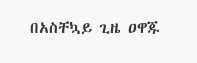በአስቸኳይ ጊዜ ዐዋጁ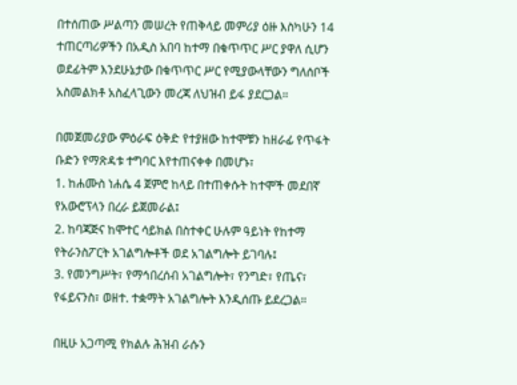በተሰጠው ሥልጣን መሠረት የጠቅላይ መምሪያ ዕዙ እስካሁን 14 ተጠርጣሪዎችን በአዲስ አበባ ከተማ በቁጥጥር ሥር ያዋለ ሲሆን ወደፊትም እንደሁኔታው በቁጥጥር ሥር የሚያውላቸውን ግለሰቦች አስመልክቶ አስፈላጊውን መረጃ ለህዝብ ይፋ ያደርጋል።

በመጀመሪያው ምዕራፍ ዕቅድ የተያዘው ከተሞቹን ከዘራፊ የጥፋት ቡድን የማጽዳቱ ተግባር እየተጠናቀቀ በመሆኑ፣
1. ከሐሙስ ነሐሴ 4 ጀምሮ ከላይ በተጠቀሱት ከተሞች መደበኛ የአውሮፕላን በረራ ይጀመራል፤
2. ከባጃጅና ከሞተር ሳይክል በስተቀር ሁሉም ዓይነት የከተማ የትራንስፖርት አገልግሎቶች ወደ አገልግሎት ይገባሉ፤
3. የመንግሥት፣ የማኅበረሰብ አገልግሎት፣ የንግድ፣ የጤና፣ የፋይናንስ፣ ወዘተ. ተቋማት አገልግሎት እንዲሰጡ ይደረጋል።

በዚሁ አጋጣሚ የክልሉ ሕዝብ ራሱን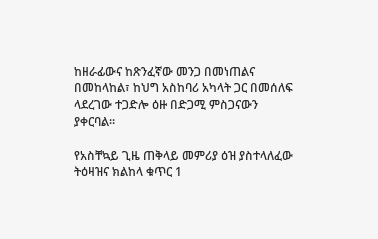ከዘራፊውና ከጽንፈኛው መንጋ በመነጠልና በመከላከል፣ ከህግ አስከባሪ አካላት ጋር በመሰለፍ ላደረገው ተጋድሎ ዕዙ በድጋሚ ምስጋናውን ያቀርባል።

የአስቸኳይ ጊዜ ጠቅላይ መምሪያ ዕዝ ያስተላለፈው ትዕዛዝና ክልከላ ቁጥር 1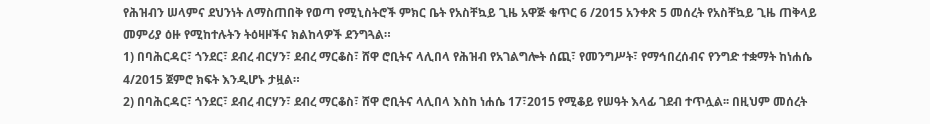የሕዝብን ሠላምና ደህንነት ለማስጠበቅ የወጣ የሚኒስትሮች ምክር ቤት የአስቸኳይ ጊዜ አዋጅ ቁጥር 6 /2015 አንቀጽ 5 መሰረት የአስቸኳይ ጊዜ ጠቅላይ መምሪያ ዕዙ የሚከተሉትን ትዕዛዞችና ክልከላዎች ደንግጓል።
1) በባሕርዳር፣ ጎንደር፣ ደብረ ብርሃን፣ ደብረ ማርቆስ፣ ሸዋ ሮቢትና ላሊበላ የሕዝብ የአገልግሎት ሰጪ፣ የመንግሥት፣ የማኅበረሰብና የንግድ ተቋማት ከነሐሴ 4/2015 ጀምሮ ክፍት እንዲሆኑ ታዟል።
2) በባሕርዳር፣ ጎንደር፣ ደብረ ብርሃን፣ ደብረ ማርቆስ፣ ሸዋ ሮቢትና ላሊበላ እስከ ነሐሴ 17፣2015 የሚቆይ የሠዓት እላፊ ገደብ ተጥሏል፡፡ በዚህም መሰረት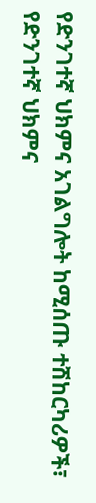የድንገተኛ ህክምና አገልግሎት ከሚሰጡ ተሽከርካሪዎች፣ የድንገተኛ ህክምና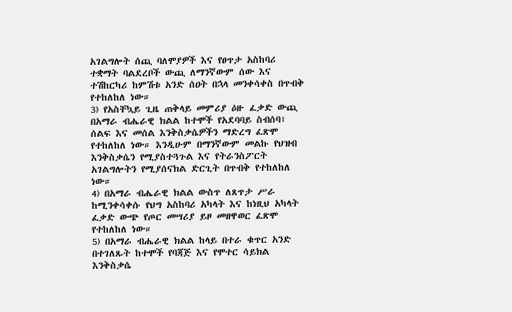አገልግሎት ሰጪ ባለሞያዎች እና የፀጥታ አስከባሪ ተቋማት ባልደረቦች ውጪ ለማንኛውም ሰው እና ተሽከርካሪ ከምሽቱ አንድ ሰዐት በኋላ መንቀሳቀስ በጥብቅ የተከለከለ ነው።
3) የአስቸኳይ ጊዜ ጠቅላይ መምሪያ ዕዙ ፈቃድ ውጪ በአማራ ብሔራዊ ክልል ከተሞች የአደባባይ ስብሰባ፣ ሰልፍ እና መሰል እንቅስቃሴዎችን ማድረግ ፈጽሞ የተከለከለ ነው። እንዲሁም በማንኛውም መልኩ የህዝብ እንቅስቃሴን የሚያስተጓጉል እና የትራንስፖርት አገልግሎትን የሚያሰናክል ድርጊት በጥብቅ የተከለከለ ነው።
4) በአማራ ብሔራዊ ክልል ውስጥ ለጸጥታ ሥራ ከሚንቀሳቀሱ የህግ አስከባሪ አካላት እና ከነዚህ አካላት ፈቃድ ውጭ የጦር መሣሪያ ይዞ መዘዋወር ፈጽሞ የተከለከለ ነው።
5) በአማራ ብሔራዊ ክልል ከላይ በተራ ቁጥር አንድ በተገለጹት ከተሞች የባጃጅ እና የሞተር ሳይክል እንቅስቃሴ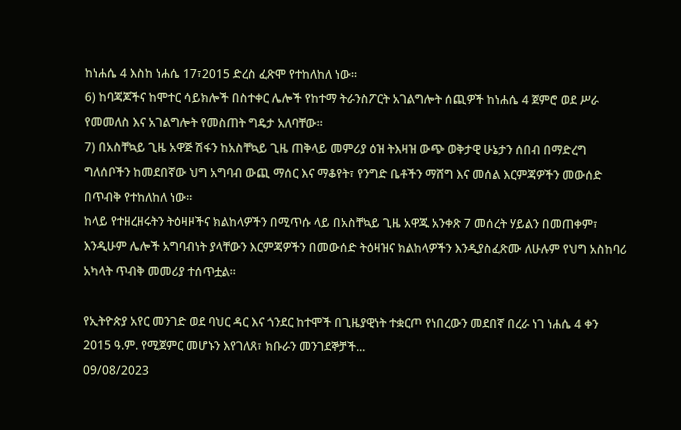ከነሐሴ 4 እስከ ነሐሴ 17፣2015 ድረስ ፈጽሞ የተከለከለ ነው።
6) ከባጃጆችና ከሞተር ሳይክሎች በስተቀር ሌሎች የከተማ ትራንስፖርት አገልግሎት ሰጪዎች ከነሐሴ 4 ጀምሮ ወደ ሥራ የመመለስ እና አገልግሎት የመስጠት ግዴታ አለባቸው።
7) በአስቸኳይ ጊዜ አዋጅ ሽፋን ከአስቸኳይ ጊዜ ጠቅላይ መምሪያ ዕዝ ትእዛዝ ውጭ ወቅታዊ ሁኔታን ሰበብ በማድረግ ግለሰቦችን ከመደበኛው ህግ አግባብ ውጪ ማሰር እና ማቆየት፣ የንግድ ቤቶችን ማሸግ እና መሰል እርምጃዎችን መውሰድ በጥብቅ የተከለከለ ነው።
ከላይ የተዘረዘሩትን ትዕዛዞችና ክልከላዎችን በሚጥሱ ላይ በአስቸኳይ ጊዜ አዋጁ አንቀጽ 7 መሰረት ሃይልን በመጠቀም፣ እንዲሁም ሌሎች አግባብነት ያላቸውን እርምጃዎችን በመውሰድ ትዕዛዝና ክልከላዎችን እንዲያስፈጽሙ ለሁሉም የህግ አስከባሪ አካላት ጥብቅ መመሪያ ተሰጥቷል።

የኢትዮጵያ አየር መንገድ ወደ ባህር ዳር እና ጎንደር ከተሞች በጊዜያዊነት ተቋርጦ የነበረውን መደበኛ በረራ ነገ ነሐሴ 4 ቀን 2015 ዓ.ም. የሚጀምር መሆኑን እየገለጸ፣ ክቡራን መንገደኞቻች...
09/08/2023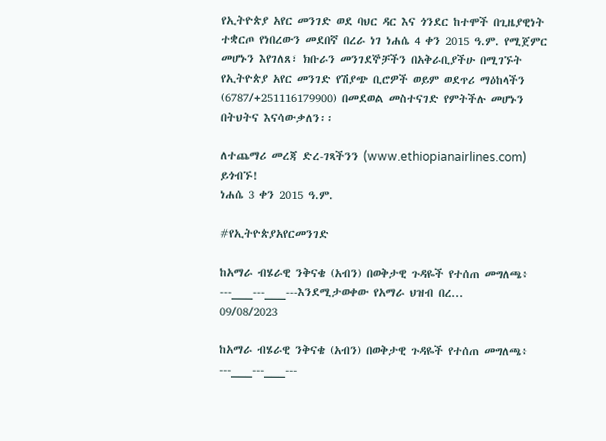የኢትዮጵያ አየር መንገድ ወደ ባህር ዳር እና ጎንደር ከተሞች በጊዜያዊነት ተቋርጦ የነበረውን መደበኛ በረራ ነገ ነሐሴ 4 ቀን 2015 ዓ.ም. የሚጀምር መሆኑን እየገለጸ፣ ክቡራን መንገደኞቻችን በአቅራቢያችሁ በሚገኙት የኢትዮጵያ አየር መንገድ የሽያጭ ቢሮዎች ወይም ወደጥሪ ማዕከላችን (6787/+251116179900) በመደወል መስተናገድ የምትችሉ መሆኑን በትህትና እናሳውቃለን፡፡

ለተጨማሪ መረጃ ድረ-ገጻችንን (www.ethiopianairlines.com) ይጎብኙ!
ነሐሴ 3 ቀን 2015 ዓ.ም.

#የኢትዮጵያአየርመንገድ

ከአማራ ብሄራዊ ንቅናቄ (አብን) በወቅታዊ ጉዳዬች የተሰጠ መግለጫ፥              ---___---___---እንደሚታወቀው የአማራ ህዝብ በረ...
09/08/2023

ከአማራ ብሄራዊ ንቅናቄ (አብን) በወቅታዊ ጉዳዬች የተሰጠ መግለጫ፥
---___---___---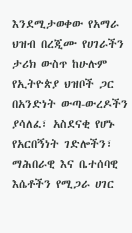እንደሚታወቀው የአማራ ህዝብ በረጂሙ የሀገራችን ታሪክ ውስጥ ከሁሉም የኢትዮጵያ ህዝቦች ጋር በአንድነት ውጣ-ውረዶችን ያሳለፈ፣ አስደናቂ የሆኑ የአርበኝነት ገድሎችን፣ ማሕበራዊ እና ቤተሰባዊ እሴቶችን የሚጋራ ሀገር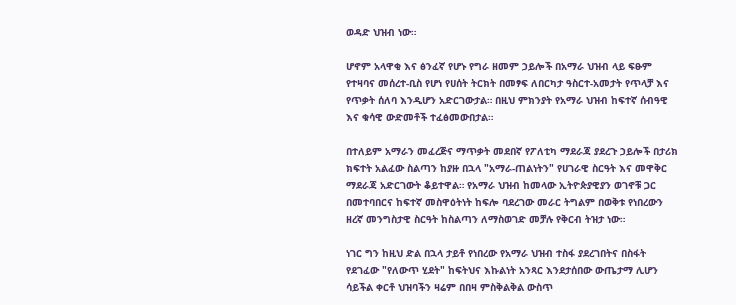ወዳድ ህዝብ ነው።

ሆኖም አላዋቂ እና ፅንፈኛ የሆኑ የግራ ዘመም ኃይሎች በአማራ ህዝብ ላይ ፍፁም የተዛባና መሰረተ-ቢስ የሆነ የሀሰት ትርክት በመፃፍ ለበርካታ ዓስርተ-አመታት የጥላቻ እና የጥቃት ሰለባ እንዲሆን አድርገውታል። በዚህ ምክንያት የአማራ ህዝብ ከፍተኛ ሰብዓዊ እና ቁሳዊ ውድመቶች ተፈፅመውበታል።

በተለይም አማራን መፈረጅና ማጥቃት መደበኛ የፖለቲካ ማደራጃ ያደረጉ ኃይሎች በታሪክ ክፍተት አልፈው ስልጣን ከያዙ በኋላ "አማራ-ጠልነትን" የሀገራዊ ስርዓት እና መዋቅር ማደራጃ አድርገውት ቆይተዋል። የአማራ ህዝብ ከመላው ኢትዮጵያዊያን ወገኖቹ ጋር በመተባበርና ከፍተኛ መስዋዕትነት ከፍሎ ባደረገው መራር ትግልም በወቅቱ የነበረውን ዘረኛ መንግስታዊ ስርዓት ከስልጣን ለማስወገድ መቻሉ የቅርብ ትዝታ ነው።

ነገር ግን ከዚህ ድል በኋላ ታይቶ የነበረው የአማራ ህዝብ ተስፋ ያደረገበትና በስፋት የደገፈው "የለውጥ ሂደት" ከፍትህና እኩልነት አንጻር እንደታሰበው ውጤታማ ሊሆን ሳይችል ቀርቶ ህዝባችን ዛሬም በበዛ ምስቅልቅል ውስጥ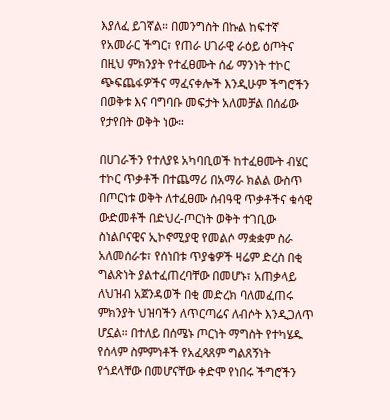እያለፈ ይገኛል። በመንግስት በኩል ከፍተኛ የአመራር ችግር፣ የጠራ ሀገራዊ ራዕይ ዕጦትና በዚህ ምክንያት የተፈፀሙት ሰፊ ማንነት ተኮር ጭፍጨፋዎችና ማፈናቀሎች እንዲሁም ችግሮችን በወቅቱ እና ባግባቡ መፍታት አለመቻል በሰፊው የታየበት ወቅት ነው።

በሀገራችን የተለያዩ አካባቢወች ከተፈፀሙት ብሄር ተኮር ጥቃቶች በተጨማሪ በአማራ ክልል ውስጥ በጦርነቱ ወቅት ለተፈፀሙ ሰብዓዊ ጥቃቶችና ቁሳዊ ውድመቶች በድህረ-ጦርነት ወቅት ተገቢው ስነልቦናዊና ኢኮኖሚያዊ የመልሶ ማቋቋም ስራ አለመሰራቱ፣ የሰነበቱ ጥያቄዎች ዛሬም ድረስ በቂ ግልጽነት ያልተፈጠረባቸው በመሆኑ፣ አጠቃላይ ለህዝብ አጀንዳወች በቂ መድረክ ባለመፈጠሩ ምክንያት ህዝባችን ለጥርጣሬና ለብሶት እንዲጋለጥ ሆኗል። በተለይ በሰሜኑ ጦርነት ማግስት የተካሄዱ የሰላም ስምምነቶች የአፈጻጸም ግልጸኝነት የጎደላቸው በመሆናቸው ቀድሞ የነበሩ ችግሮችን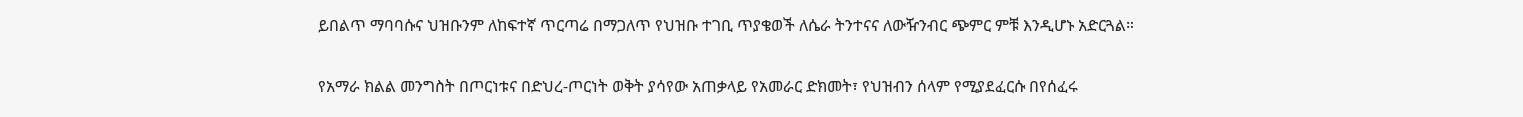ይበልጥ ማባባሱና ህዝቡንም ለከፍተኛ ጥርጣሬ በማጋለጥ የህዝቡ ተገቢ ጥያቄወች ለሴራ ትንተናና ለውዥንብር ጭምር ምቹ እንዲሆኑ አድርጓል።

የአማራ ክልል መንግስት በጦርነቱና በድህረ-ጦርነት ወቅት ያሳየው አጠቃላይ የአመራር ድክመት፣ የህዝብን ሰላም የሚያደፈርሱ በየሰፈሩ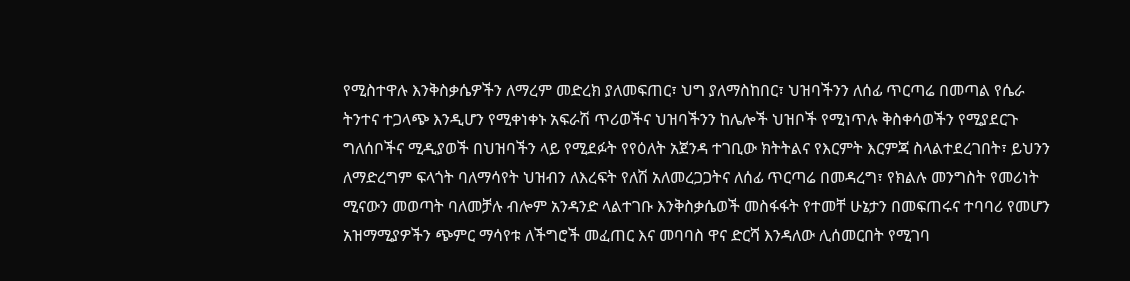የሚስተዋሉ እንቅስቃሴዎችን ለማረም መድረክ ያለመፍጠር፣ ህግ ያለማስከበር፣ ህዝባችንን ለሰፊ ጥርጣሬ በመጣል የሴራ ትንተና ተጋላጭ እንዲሆን የሚቀነቀኑ አፍራሽ ጥሪወችና ህዝባችንን ከሌሎች ህዝቦች የሚነጥሉ ቅስቀሳወችን የሚያደርጉ ግለሰቦችና ሚዲያወች በህዝባችን ላይ የሚደፉት የየዕለት አጀንዳ ተገቢው ክትትልና የእርምት እርምጃ ስላልተደረገበት፣ ይህንን ለማድረግም ፍላጎት ባለማሳየት ህዝብን ለእረፍት የለሽ አለመረጋጋትና ለሰፊ ጥርጣሬ በመዳረግ፣ የክልሉ መንግስት የመሪነት ሚናውን መወጣት ባለመቻሉ ብሎም አንዳንድ ላልተገቡ እንቅስቃሴወች መስፋፋት የተመቸ ሁኔታን በመፍጠሩና ተባባሪ የመሆን አዝማሚያዎችን ጭምር ማሳየቱ ለችግሮች መፈጠር እና መባባስ ዋና ድርሻ እንዳለው ሊሰመርበት የሚገባ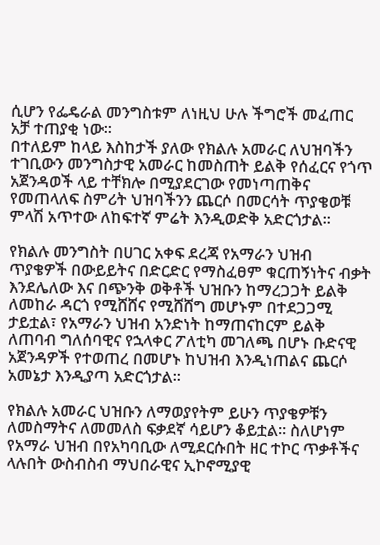ሲሆን የፌዴራል መንግስቱም ለነዚህ ሁሉ ችግሮች መፈጠር አቻ ተጠያቂ ነው።
በተለይም ከላይ እስከታች ያለው የክልሉ አመራር ለህዝባችን ተገቢውን መንግስታዊ አመራር ከመስጠት ይልቅ የሰፈርና የጎጥ አጀንዳወች ላይ ተቸክሎ በሚያደርገው የመነጣጠቅና የመጠላለፍ ስምሪት ህዝባችንን ጨርሶ በመርሳት ጥያቄወቹ ምላሽ አጥተው ለከፍተኛ ምሬት እንዲወድቅ አድርጎታል።

የክልሉ መንግስት በሀገር አቀፍ ደረጃ የአማራን ህዝብ ጥያቄዎች በውይይትና በድርድር የማስፈፀም ቁርጠኝነትና ብቃት እንደሌለው እና በጭንቅ ወቅቶች ህዝቡን ከማረጋጋት ይልቅ ለመከራ ዳርጎ የሚሸሸና የሚሸሸግ መሆኑም በተደጋጋሚ ታይቷል፣ የአማራን ህዝብ አንድነት ከማጠናከርም ይልቅ ለጠባብ ግለሰባዊና የኋላቀር ፖለቲካ መገለጫ በሆኑ ቡድናዊ አጀንዳዎች የተወጠረ በመሆኑ ከህዝብ እንዲነጠልና ጨርሶ አመኔታ እንዲያጣ አድርጎታል።

የክልሉ አመራር ህዝቡን ለማወያየትም ይሁን ጥያቄዎቹን ለመስማትና ለመመለስ ፍቃደኛ ሳይሆን ቆይቷል። ስለሆነም የአማራ ህዝብ በየአካባቢው ለሚደርሱበት ዘር ተኮር ጥቃቶችና ላሉበት ውስብስብ ማህበራዊና ኢኮኖሚያዊ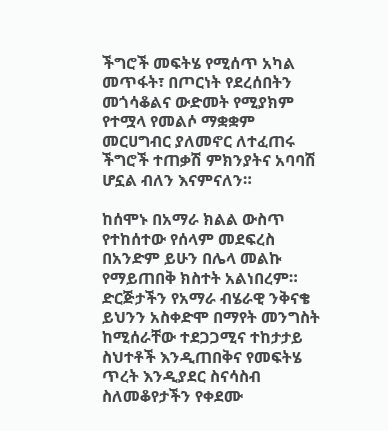ችግሮች መፍትሄ የሚሰጥ አካል መጥፋት፣ በጦርነት የደረሰበትን መጎሳቆልና ውድመት የሚያክም የተሟላ የመልሶ ማቋቋም መርሀግብር ያለመኖር ለተፈጠሩ ችግሮች ተጠቃሽ ምክንያትና አባባሽ ሆኗል ብለን እናምናለን።

ከሰሞኑ በአማራ ክልል ውስጥ የተከሰተው የሰላም መደፍረስ በአንድም ይሁን በሌላ መልኩ የማይጠበቅ ክስተት አልነበረም። ድርጅታችን የአማራ ብሄራዊ ንቅናቄ ይህንን አስቀድሞ በማየት መንግስት ከሚሰራቸው ተደጋጋሚና ተከታታይ ስህተቶች እንዲጠበቅና የመፍትሄ ጥረት እንዲያደር ስናሳስብ ስለመቆየታችን የቀደሙ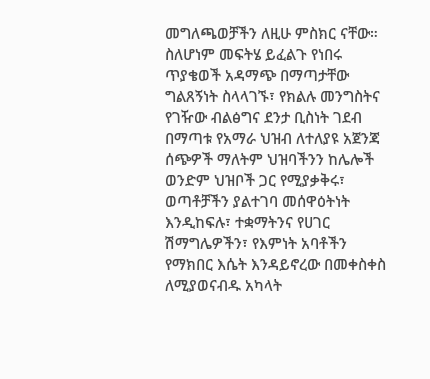መግለጫወቻችን ለዚሁ ምስክር ናቸው። ስለሆነም መፍትሄ ይፈልጉ የነበሩ ጥያቄወች አዳማጭ በማጣታቸው ግልጸኝነት ስላላገኙ፣ የክልሉ መንግስትና የገዥው ብልፅግና ደንታ ቢስነት ገደብ በማጣቱ የአማራ ህዝብ ለተለያዩ አጀንጃ ሰጭዎች ማለትም ህዝባችንን ከሌሎች ወንድም ህዝቦች ጋር የሚያቃቅሩ፣ ወጣቶቻችን ያልተገባ መሰዋዕትነት እንዲከፍሉ፣ ተቋማትንና የሀገር ሽማግሌዎችን፣ የእምነት አባቶችን የማክበር እሴት እንዳይኖረው በመቀስቀስ ለሚያወናብዱ አካላት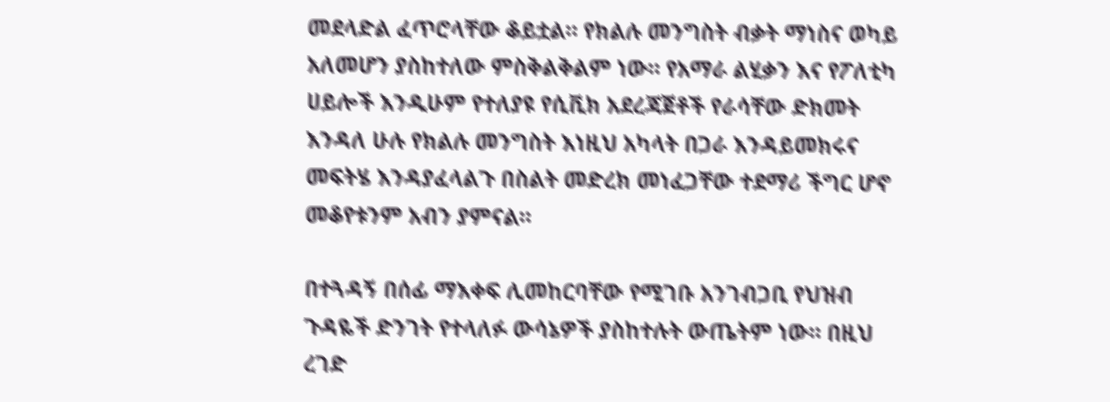መደላድል ፈጥሮላቸው ቆይቷል። የክልሉ መንግስት ብቃት ማነስና ወካይ አለመሆን ያስከተለው ምስቅልቅልም ነው። የአማራ ልሂቃን እና የፖለቲካ ሀይሎች እንዲሁም የተለያዩ የሲቪክ አደረጃጀቶች የራሳቸው ድክመት እንዳለ ሁሉ የክልሉ መንግስት እነዚህ አካላት በጋራ እንዳይመክሩና መፍትሄ እንዳያፈላልጉ በስልት መድረክ መነፈጋቸው ተደማሪ ችግር ሆኖ መቆየቱንም አብን ያምናል።

በተጓዳኝ በሰፊ ማእቀፍ ሊመከርባቸው የሚገቡ አንገብጋቢ የህዝብ ጉዳዬች ድንገት የተላለፉ ውሳኔዎች ያስከተሉት ውጤትም ነው። በዚህ ረገድ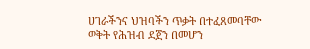ሀገራችንና ህዝባችን ጥቃት በተፈጸመባቸው ወቅት የሕዝብ ደጀን በመሆን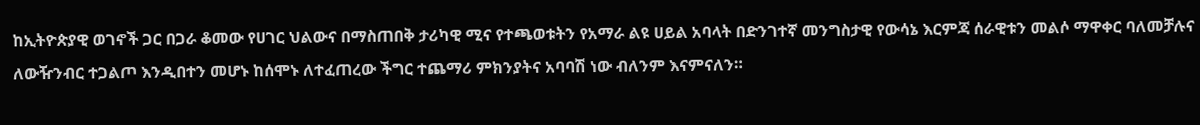ከኢትዮጵያዊ ወገኖች ጋር በጋራ ቆመው የሀገር ህልውና በማስጠበቅ ታሪካዊ ሚና የተጫወቱትን የአማራ ልዩ ሀይል አባላት በድንገተኛ መንግስታዊ የውሳኔ እርምጃ ሰራዊቱን መልሶ ማዋቀር ባለመቻሉና ለውዥንብር ተጋልጦ እንዲበተን መሆኑ ከሰሞኑ ለተፈጠረው ችግር ተጨማሪ ምክንያትና አባባሽ ነው ብለንም እናምናለን።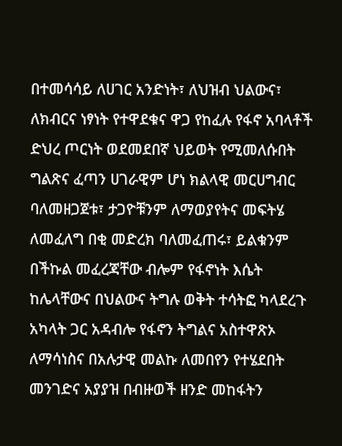በተመሳሳይ ለሀገር አንድነት፣ ለህዝብ ህልውና፣ ለክብርና ነፃነት የተዋደቁና ዋጋ የከፈሉ የፋኖ አባላቶች ድህረ ጦርነት ወደመደበኛ ህይወት የሚመለሱበት ግልጽና ፈጣን ሀገራዊም ሆነ ክልላዊ መርሀግብር ባለመዘጋጀቱ፣ ታጋዮቹንም ለማወያየትና መፍትሄ ለመፈለግ በቂ መድረክ ባለመፈጠሩ፣ ይልቁንም በችኩል መፈረጃቸው ብሎም የፋኖነት እሴት ከሌላቸውና በህልውና ትግሉ ወቅት ተሳትፎ ካላደረጉ አካላት ጋር አዳብሎ የፋኖን ትግልና አስተዋጽኦ ለማሳነስና በአሉታዊ መልኩ ለመበየን የተሄደበት መንገድና አያያዝ በብዙወች ዘንድ መከፋትን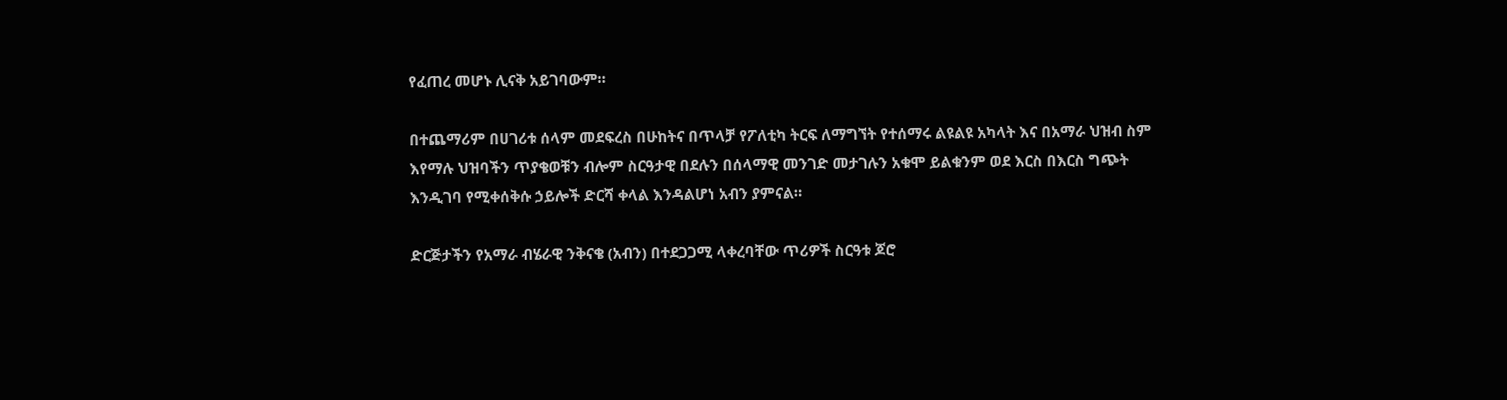የፈጠረ መሆኑ ሊናቅ አይገባውም።

በተጨማሪም በሀገሪቱ ሰላም መደፍረስ በሁከትና በጥላቻ የፖለቲካ ትርፍ ለማግኘት የተሰማሩ ልዩልዩ አካላት እና በአማራ ህዝብ ስም እየማሉ ህዝባችን ጥያቄወቹን ብሎም ስርዓታዊ በደሉን በሰላማዊ መንገድ መታገሉን አቁሞ ይልቁንም ወደ እርስ በእርስ ግጭት እንዲገባ የሚቀሰቅሱ ኃይሎች ድርሻ ቀላል እንዳልሆነ አብን ያምናል።

ድርጅታችን የአማራ ብሄራዊ ንቅናቄ (አብን) በተደጋጋሚ ላቀረባቸው ጥሪዎች ስርዓቱ ጆሮ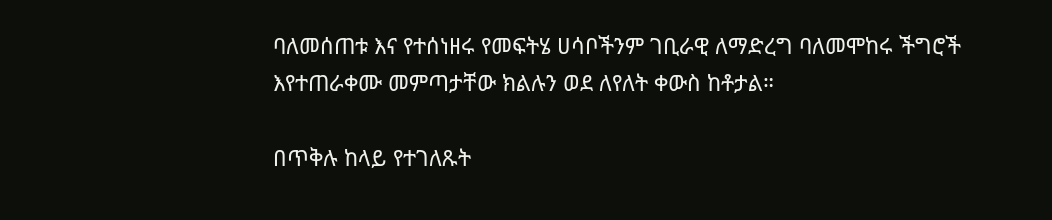ባለመሰጠቱ እና የተሰነዘሩ የመፍትሄ ሀሳቦችንም ገቢራዊ ለማድረግ ባለመሞከሩ ችግሮች እየተጠራቀሙ መምጣታቸው ክልሉን ወደ ለየለት ቀውስ ከቶታል።

በጥቅሉ ከላይ የተገለጹት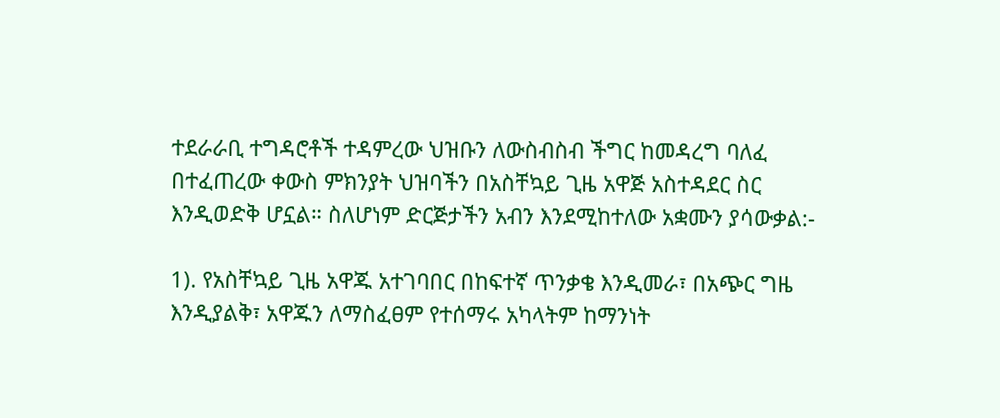ተደራራቢ ተግዳሮቶች ተዳምረው ህዝቡን ለውስብስብ ችግር ከመዳረግ ባለፈ በተፈጠረው ቀውስ ምክንያት ህዝባችን በአስቸኳይ ጊዜ አዋጅ አስተዳደር ስር እንዲወድቅ ሆኗል። ስለሆነም ድርጅታችን አብን እንደሚከተለው አቋሙን ያሳውቃል:-

1). የአስቸኳይ ጊዜ አዋጁ አተገባበር በከፍተኛ ጥንቃቄ እንዲመራ፣ በአጭር ግዜ እንዲያልቅ፣ አዋጁን ለማስፈፀም የተሰማሩ አካላትም ከማንነት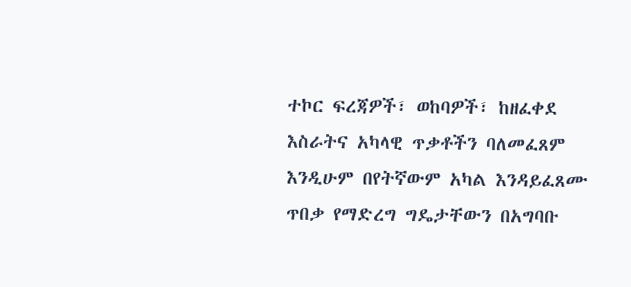ተኮር ፍረጃዎች፣ ወከባዎች፣ ከዘፈቀደ እስራትና አካላዊ ጥቃቶችን ባለመፈጸም እንዲሁም በየትኛውም አካል እንዳይፈጸሙ ጥበቃ የማድረግ ግዴታቸውን በአግባቡ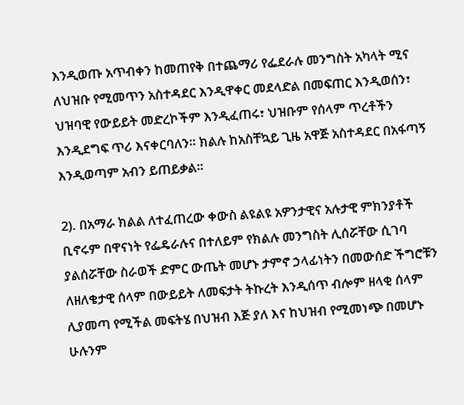እንዲወጡ አጥብቀን ከመጠየቅ በተጨማሪ የፌደራሉ መንግስት አካላት ሚና ለህዝቡ የሚመጥን አስተዳደር እንዲዋቀር መደላድል በመፍጠር እንዲወሰን፣ ህዝባዊ የውይይት መድረኮችም እንዲፈጠሩ፣ ህዝቡም የሰላም ጥረቶችን እንዲደግፍ ጥሪ እናቀርባለን። ክልሉ ከአስቸኳይ ጊዜ አዋጅ አስተዳደር በአፋጣኝ እንዲወጣም አብን ይጠይቃል።

2). በአማራ ክልል ለተፈጠረው ቀውስ ልዩልዩ አዎንታዊና አሉታዊ ምክንያቶች ቢኖሩም በዋናነት የፌዴራሉና በተለይም የክልሉ መንግስት ሊሰሯቸው ሲገባ ያልሰሯቸው ስራወች ድምር ውጤት መሆኑ ታምኖ ኃላፊነትን በመውሰድ ችግሮቹን ለዘለቄታዊ ሰላም በውይይት ለመፍታት ትኩረት እንዲሰጥ ብሎም ዘላቂ ሰላም ሊያመጣ የሚችል መፍትሄ በህዝብ እጅ ያለ እና ከህዝብ የሚመነጭ በመሆኑ ሁሉንም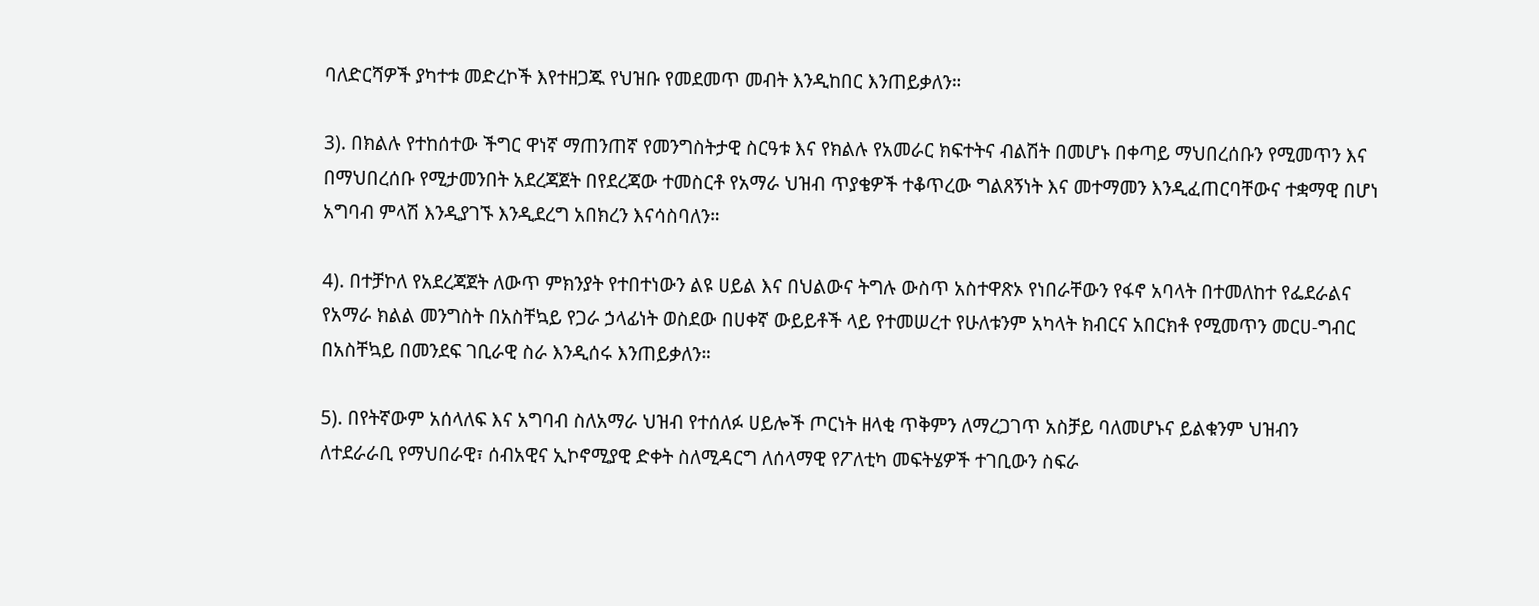ባለድርሻዎች ያካተቱ መድረኮች እየተዘጋጁ የህዝቡ የመደመጥ መብት እንዲከበር እንጠይቃለን።

3). በክልሉ የተከሰተው ችግር ዋነኛ ማጠንጠኛ የመንግስትታዊ ስርዓቱ እና የክልሉ የአመራር ክፍተትና ብልሽት በመሆኑ በቀጣይ ማህበረሰቡን የሚመጥን እና በማህበረሰቡ የሚታመንበት አደረጃጀት በየደረጃው ተመስርቶ የአማራ ህዝብ ጥያቄዎች ተቆጥረው ግልጸኝነት እና መተማመን እንዲፈጠርባቸውና ተቋማዊ በሆነ አግባብ ምላሽ እንዲያገኙ እንዲደረግ አበክረን እናሳስባለን።

4). በተቻኮለ የአደረጃጀት ለውጥ ምክንያት የተበተነውን ልዩ ሀይል እና በህልውና ትግሉ ውስጥ አስተዋጽኦ የነበራቸውን የፋኖ አባላት በተመለከተ የፌደራልና የአማራ ክልል መንግስት በአስቸኳይ የጋራ ኃላፊነት ወስደው በሀቀኛ ውይይቶች ላይ የተመሠረተ የሁለቱንም አካላት ክብርና አበርክቶ የሚመጥን መርሀ-ግብር በአስቸኳይ በመንደፍ ገቢራዊ ስራ እንዲሰሩ እንጠይቃለን።

5). በየትኛውም አሰላለፍ እና አግባብ ስለአማራ ህዝብ የተሰለፉ ሀይሎች ጦርነት ዘላቂ ጥቅምን ለማረጋገጥ አስቻይ ባለመሆኑና ይልቁንም ህዝብን ለተደራራቢ የማህበራዊ፣ ሰብአዊና ኢኮኖሚያዊ ድቀት ስለሚዳርግ ለሰላማዊ የፖለቲካ መፍትሄዎች ተገቢውን ስፍራ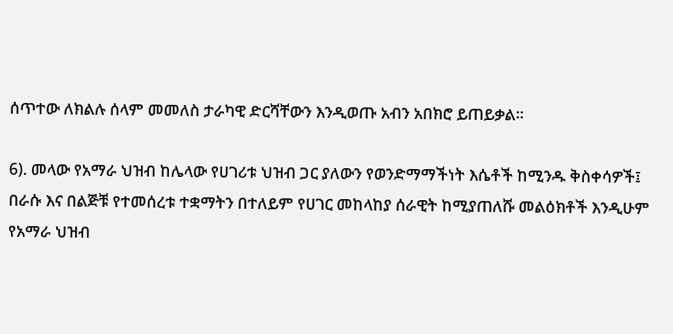ሰጥተው ለክልሉ ሰላም መመለስ ታራካዊ ድርሻቸውን እንዲወጡ አብን አበክሮ ይጠይቃል።

6). መላው የአማራ ህዝብ ከሌላው የሀገሪቱ ህዝብ ጋር ያለውን የወንድማማችነት እሴቶች ከሚንዱ ቅስቀሳዎች፤ በራሱ እና በልጅቹ የተመሰረቱ ተቋማትን በተለይም የሀገር መከላከያ ሰራዊት ከሚያጠለሹ መልዕክቶች እንዲሁም የአማራ ህዝብ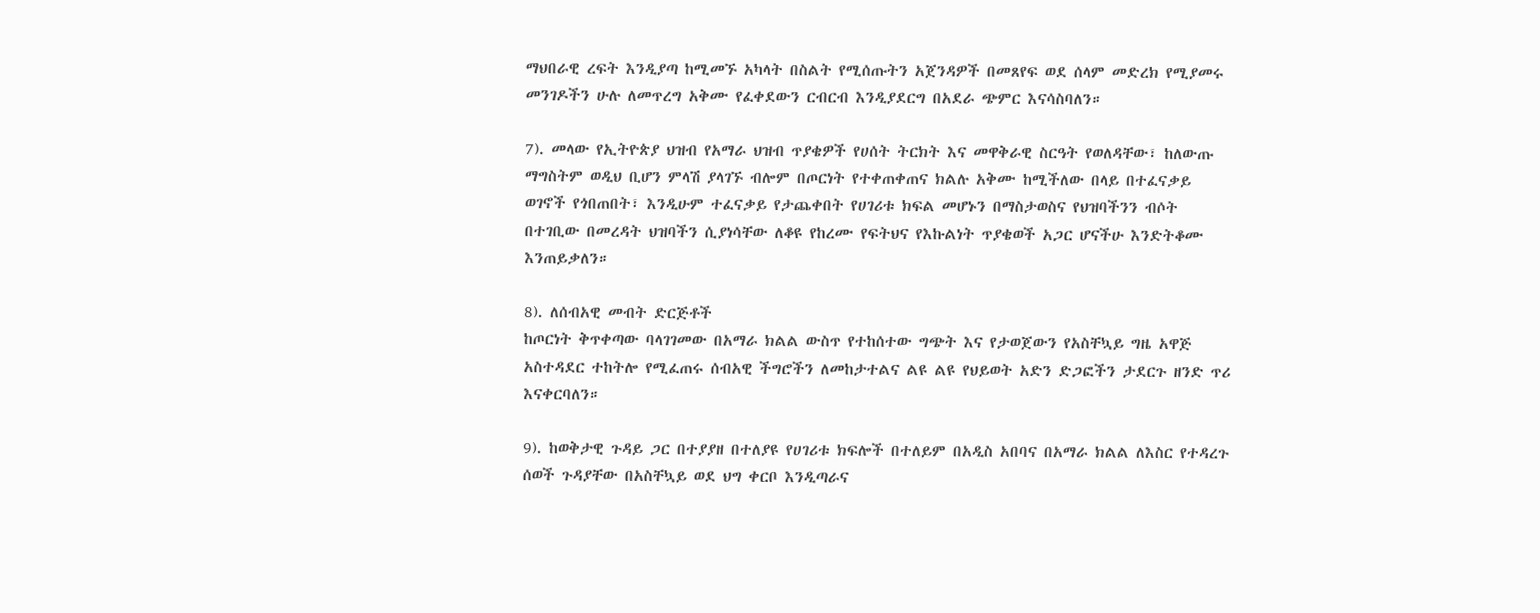ማህበራዊ ረፍት እንዲያጣ ከሚመኙ አካላት በስልት የሚሰጡትን አጀንዳዎች በመጸየፍ ወደ ሰላም መድረክ የሚያመሩ መንገዶችን ሁሉ ለመጥረግ አቅሙ የፈቀደውን ርብርብ እንዲያደርግ በአደራ ጭምር እናሳስባለን።

7). መላው የኢትዮጵያ ህዝብ የአማራ ህዝብ ጥያቄዎች የሀሰት ትርክት እና መዋቅራዊ ስርዓት የወለዳቸው፣ ከለውጡ ማግስትም ወዲህ ቢሆን ምላሽ ያላገኙ ብሎም በጦርነት የተቀጠቀጠና ክልሉ አቅሙ ከሚችለው በላይ በተፈናቃይ ወገኖች የጎበጠበት፣ እንዲሁም ተፈናቃይ የታጨቀበት የሀገሪቱ ክፍል መሆኑን በማስታወስና የህዝባችንን ብሶት በተገቢው በመረዳት ህዝባችን ሲያነሳቸው ለቆዩ የከረሙ የፍትህና የእኩልነት ጥያቄወች አጋር ሆናችሁ እንድትቆሙ እንጠይቃለን።

8). ለሰብአዊ መብት ድርጅቶች
ከጦርነት ቅጥቀጣው ባላገገመው በአማራ ክልል ውስጥ የተከሰተው ግጭት እና የታወጀውን የአስቸኳይ ግዜ አዋጅ አስተዳደር ተከትሎ የሚፈጠሩ ሰብአዊ ችግሮችን ለመከታተልና ልዩ ልዩ የህይወት አድን ድጋፎችን ታደርጉ ዘንድ ጥሪ እናቀርባለን።

9). ከወቅታዊ ጉዳይ ጋር በተያያዘ በተለያዩ የሀገሪቱ ክፍሎች በተለይም በአዲስ አበባና በአማራ ክልል ለእስር የተዳረጉ ሰወች ጉዳያቸው በአስቸኳይ ወደ ህግ ቀርቦ እንዲጣራና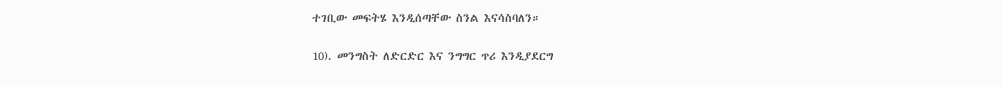ተገቢው መፍትሄ እንዲሰጣቸው ስንል እናሳስባለን።

10). መንግስት ለድርድር እና ንግግር ጥሪ እንዲያደርግ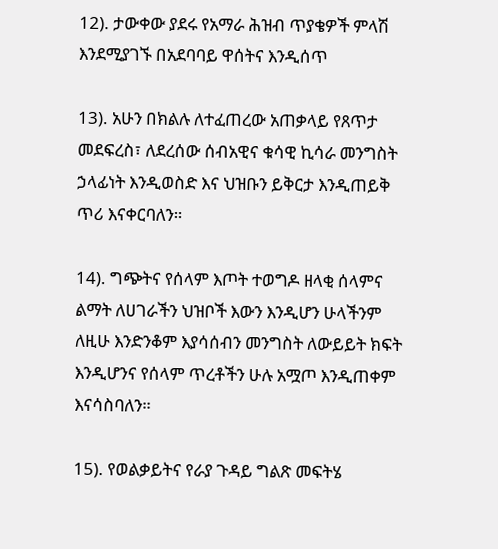12). ታውቀው ያደሩ የአማራ ሕዝብ ጥያቄዎች ምላሽ እንደሚያገኙ በአደባባይ ዋሰትና እንዲሰጥ

13). አሁን በክልሉ ለተፈጠረው አጠቃላይ የጸጥታ መደፍረስ፣ ለደረሰው ሰብአዊና ቁሳዊ ኪሳራ መንግስት ኃላፊነት እንዲወስድ እና ህዝቡን ይቅርታ እንዲጠይቅ ጥሪ እናቀርባለን።

14). ግጭትና የሰላም እጦት ተወግዶ ዘላቂ ሰላምና ልማት ለሀገራችን ህዝቦች እውን እንዲሆን ሁላችንም ለዚሁ እንድንቆም እያሳሰብን መንግስት ለውይይት ክፍት እንዲሆንና የሰላም ጥረቶችን ሁሉ አሟጦ እንዲጠቀም እናሳስባለን።

15). የወልቃይትና የራያ ጉዳይ ግልጽ መፍትሄ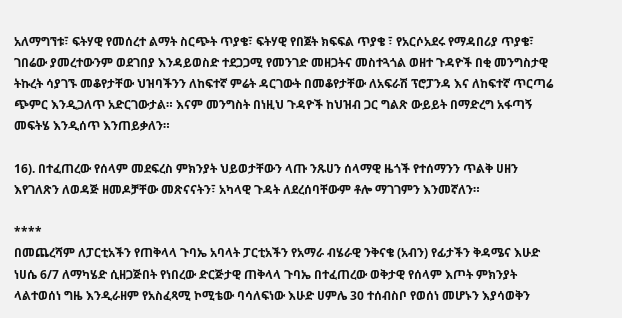አለማግኘቱ፣ ፍትሃዊ የመሰረተ ልማት ስርጭት ጥያቄ፣ ፍትሃዊ የበጀት ክፍፍል ጥያቄ ፣ የአርሶአደሩ የማዳበሪያ ጥያቄ፣ ገበሬው ያመረተውንም ወደገበያ እንዳይወስድ ተደጋጋሚ የመንገድ መዘጋትና መስተጓጎል ወዘተ ጉዳዮች በቂ መንግስታዊ ትኩረት ሳያገኙ መቆየታቸው ህዝባችንን ለከፍተኛ ምሬት ዳርገውት በመቆየታቸው ለአፍራሽ ፕሮፓንዳ እና ለከፍተኛ ጥርጣሬ ጭምር እንዲጋለጥ አድርገውታል። እናም መንግስት በነዚህ ጉዳዮች ከህዝብ ጋር ግልጽ ውይይት በማድረግ አፋጣኝ መፍትሄ እንዲሰጥ እንጠይቃለን።

16). በተፈጠረው የሰላም መደፍረስ ምክንያት ህይወታቸውን ላጡ ንጹሀን ሰላማዊ ዜጎች የተሰማንን ጥልቅ ሀዘን እየገለጽን ለወዳጅ ዘመዶቻቸው መጽናናትን፣ አካላዊ ጉዳት ለደረሰባቸውም ቶሎ ማገገምን እንመኛለን።

****
በመጨረሻም ለፓርቲአችን የጠቅላላ ጉባኤ አባላት ፓርቲአችን የአማራ ብሄራዊ ንቅናቄ (አብን) የፊታችን ቅዳሜና እሁድ ነሀሴ 6/7 ለማካሄድ ሲዘጋጅበት የነበረው ድርጅታዊ ጠቅላላ ጉባኤ በተፈጠረው ወቅታዊ የሰላም እጦት ምክንያት ላልተወሰነ ግዜ እንዲራዘም የአስፈጻሚ ኮሚቴው ባሳለፍነው እሁድ ሀምሌ 30 ተሰብስቦ የወሰነ መሆኑን እያሳወቅን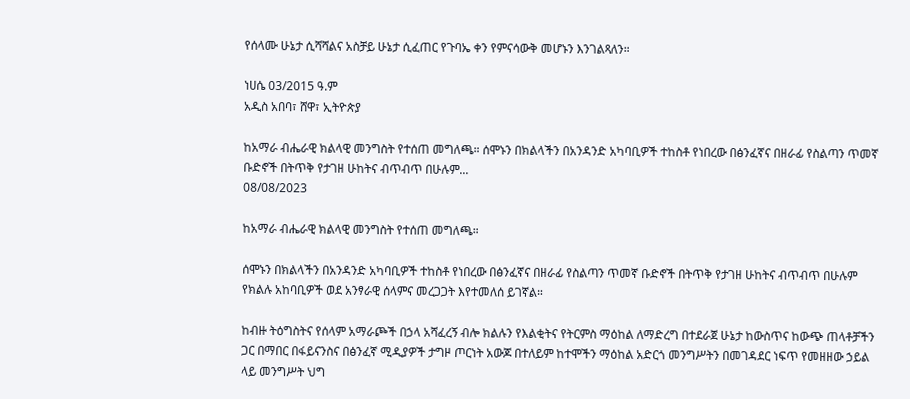የሰላሙ ሁኔታ ሲሻሻልና አስቻይ ሁኔታ ሲፈጠር የጉባኤ ቀን የምናሳውቅ መሆኑን እንገልጻለን።

ነሀሴ 03/2015 ዓ.ም
አዲስ አበባ፣ ሸዋ፣ ኢትዮጵያ

ከአማራ ብሔራዊ ክልላዊ መንግስት የተሰጠ መግለጫ። ሰሞኑን በክልላችን በአንዳንድ አካባቢዎች ተከስቶ የነበረው በፅንፈኛና በዘራፊ የስልጣን ጥመኛ ቡድኖች በትጥቅ የታገዘ ሁከትና ብጥብጥ በሁሉም...
08/08/2023

ከአማራ ብሔራዊ ክልላዊ መንግስት የተሰጠ መግለጫ።

ሰሞኑን በክልላችን በአንዳንድ አካባቢዎች ተከስቶ የነበረው በፅንፈኛና በዘራፊ የስልጣን ጥመኛ ቡድኖች በትጥቅ የታገዘ ሁከትና ብጥብጥ በሁሉም የክልሉ አከባቢዎች ወደ አንፃራዊ ሰላምና መረጋጋት እየተመለሰ ይገኛል።

ከብዙ ትዕግስትና የሰላም አማራጮች በኃላ አሻፈረኝ ብሎ ክልሉን የእልቂትና የትርምስ ማዕከል ለማድረግ በተደራጀ ሁኔታ ከውስጥና ከውጭ ጠላቶቻችን ጋር በማበር በፋይናንስና በፅንፈኛ ሚዲያዎች ታግዞ ጦርነት አውጆ በተለይም ከተሞችን ማዕከል አድርጎ መንግሥትን በመገዳደር ነፍጥ የመዘዘው ኃይል ላይ መንግሥት ህግ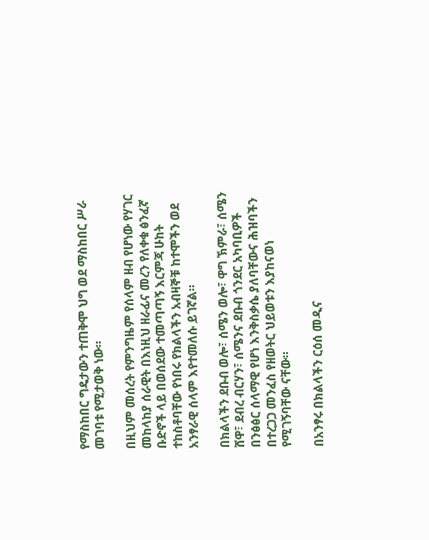የማስከበር ግዴታውን ተጠቅሞ ህግ ወደ ማስከበር ሥራ መገባቱ የሚታወቅ ነው።

በዚህም መሰረት የምንግዜም የሰላም ዘብ የሆነው የሃገር መከላከያ ሰራዊት በእነዚህ ዘራፊና መረን የለቀቁ ፅንፈኛ ቡድኖች ላይ በወሰደው ተመጣጣኝ እርምጃ ሁከት ተከስቶባቸው የነበሩ የክልላችን አብዛኞቹ ከተሞችን ወደ አንፃራዊ ሰላም እየተመለሱ ይገኛል።

በክልላችን ደቡብ ወሎ፣ ሰሜን ወሎ፣ ዋግ ኽምራ፣ ሰሜን ሸዋ፣ ደብረ ብርሃን፣ ሰሜንና ደቡብ ጎንደር አካባቢዎች በንፅፅር ሰላማዊ የሆነ እንቅስቃሴ ያለባቸውና ሕዝባችን በተረጋጋ መንፈስ የዘወትር ህይወቱን እያከናወነ የሚገኝባቸው ናቸው።

በአንፃሩ በክልላችን ርዕሰ መዲና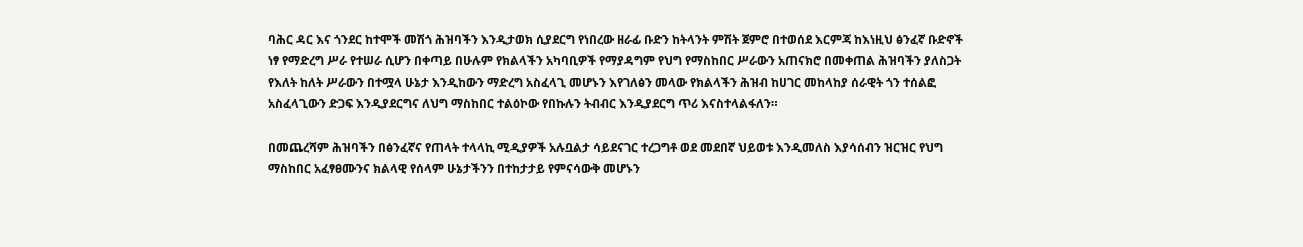ባሕር ዳር እና ጎንደር ከተሞች መሽጎ ሕዝባችን እንዲታወክ ሲያደርግ የነበረው ዘራፊ ቡድን ከትላንት ምሽት ጀምሮ በተወሰደ እርምጃ ከእነዚህ ፅንፈኛ ቡድኖች ነፃ የማድረግ ሥራ የተሠራ ሲሆን በቀጣይ በሁሉም የክልላችን አካባቢዎች የማያዳግም የህግ የማስከበር ሥራውን አጠናክሮ በመቀጠል ሕዝባችን ያለስጋት የእለት ከለት ሥራውን በተሟላ ሁኔታ እንዲከውን ማድረግ አስፈላጊ መሆኑን እየገለፅን መላው የክልላችን ሕዝብ ከሀገር መከላከያ ሰራዊት ጎን ተሰልፎ አስፈላጊውን ድጋፍ እንዲያደርግና ለህግ ማስከበር ተልዕኮው የበኩሉን ትብብር እንዲያደርግ ጥሪ እናስተላልፋለን።

በመጨረሻም ሕዝባችን በፅንፈኛና የጠላት ተላላኪ ሚዲያዎች አሉቧልታ ሳይደናገር ተረጋግቶ ወደ መደበኛ ህይወቱ እንዲመለስ እያሳሰብን ዝርዝር የህግ ማስከበር አፈፃፀሙንና ክልላዊ የሰላም ሁኔታችንን በተከታታይ የምናሳውቅ መሆኑን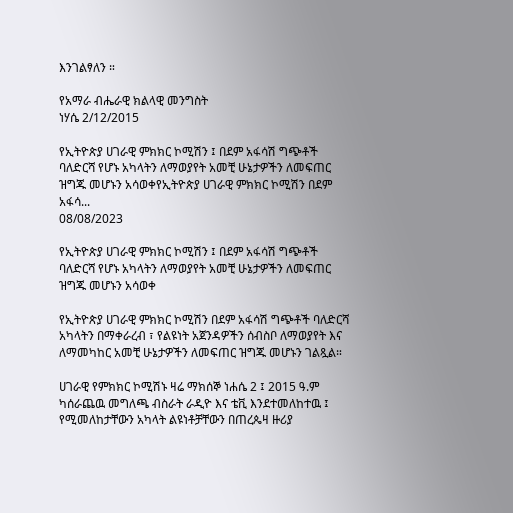እንገልፃለን ።

የአማራ ብሔራዊ ክልላዊ መንግስት
ነሃሴ 2/12/2015

የኢትዮጵያ ሀገራዊ ምክክር ኮሚሽን ፤ በደም አፋሳሽ ግጭቶች ባለድርሻ የሆኑ አካላትን ለማወያየት አመቺ ሁኔታዎችን ለመፍጠር ዝግጁ መሆኑን አሳወቀየኢትዮጵያ ሀገራዊ ምክክር ኮሚሽን በደም አፋሳ...
08/08/2023

የኢትዮጵያ ሀገራዊ ምክክር ኮሚሽን ፤ በደም አፋሳሽ ግጭቶች ባለድርሻ የሆኑ አካላትን ለማወያየት አመቺ ሁኔታዎችን ለመፍጠር ዝግጁ መሆኑን አሳወቀ

የኢትዮጵያ ሀገራዊ ምክክር ኮሚሽን በደም አፋሳሽ ግጭቶች ባለድርሻ አካላትን በማቀራረብ ፣ የልዩነት አጀንዳዎችን ሰብስቦ ለማወያየት እና ለማመካከር አመቺ ሁኔታዎችን ለመፍጠር ዝግጁ መሆኑን ገልጿል።

ሀገራዊ የምክክር ኮሚሽኑ ዛሬ ማክሰኞ ነሐሴ 2 ፤ 2015 ዓ.ም ካሰራጨዉ መግለጫ ብስራት ራዲዮ እና ቴቪ እንደተመለከተዉ ፤ የሚመለከታቸውን አካላት ልዩነቶቻቸውን በጠረጴዛ ዙሪያ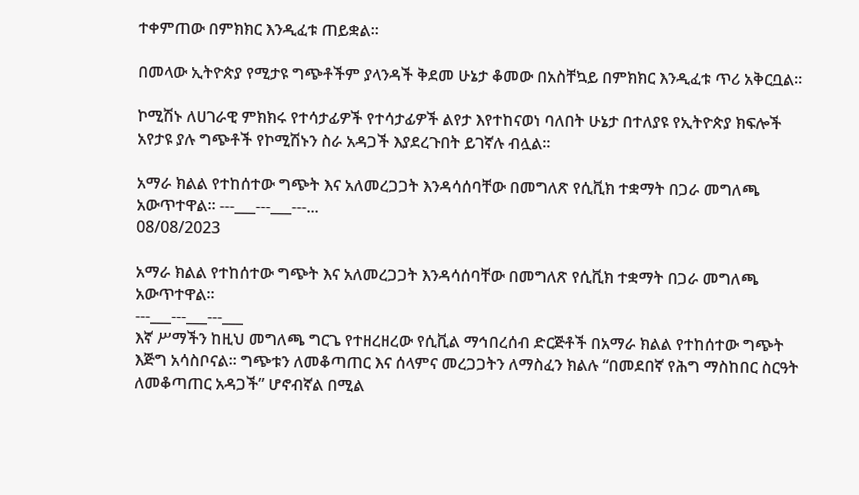ተቀምጠው በምክክር እንዲፈቱ ጠይቋል።

በመላው ኢትዮጵያ የሚታዩ ግጭቶችም ያላንዳች ቅደመ ሁኔታ ቆመው በአስቸኳይ በምክክር እንዲፈቱ ጥሪ አቅርቧል።

ኮሚሽኑ ለሀገራዊ ምክክሩ የተሳታፊዎች የተሳታፊዎች ልየታ እየተከናወነ ባለበት ሁኔታ በተለያዩ የኢትዮጵያ ክፍሎች አየታዩ ያሉ ግጭቶች የኮሚሽኑን ስራ አዳጋች እያደረጉበት ይገኛሉ ብሏል።

አማራ ክልል የተከሰተው ግጭት እና አለመረጋጋት እንዳሳሰባቸው በመግለጽ የሲቪክ ተቋማት በጋራ መግለጫ አውጥተዋል። ---___---___---...
08/08/2023

አማራ ክልል የተከሰተው ግጭት እና አለመረጋጋት እንዳሳሰባቸው በመግለጽ የሲቪክ ተቋማት በጋራ መግለጫ አውጥተዋል።
---___---___---___
እኛ ሥማችን ከዚህ መግለጫ ግርጌ የተዘረዘረው የሲቪል ማኅበረሰብ ድርጅቶች በአማራ ክልል የተከሰተው ግጭት እጅግ አሳስቦናል። ግጭቱን ለመቆጣጠር እና ሰላምና መረጋጋትን ለማስፈን ክልሉ “በመደበኛ የሕግ ማስከበር ስርዓት ለመቆጣጠር አዳጋች” ሆኖብኛል በሚል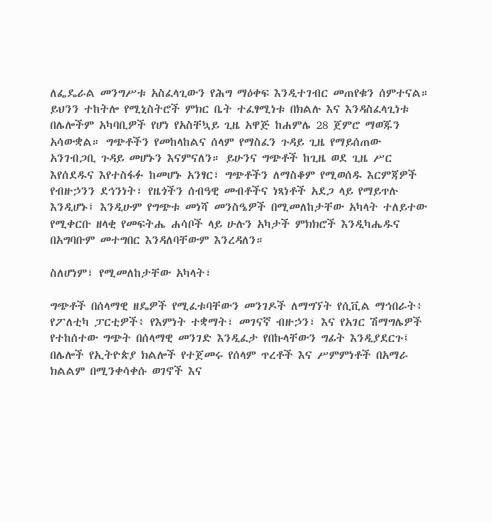ለፌዴራል መንግሥቱ አስፈላጊውን የሕግ ማዕቀፍ እንዲተገብር መጠየቁን ሰምተናል። ይህንን ተከትሎ የሚኒስትሮች ምክር ቤት ተፈፃሚነቱ በክልሉ እና እንዳስፈላጊነቱ በሌሎችም አካባቢዎች የሆነ የአስቸኳይ ጊዜ አዋጅ ከሐምሌ 28 ጀምሮ ማወጁን አሳውቋል። ግጭቶችን የመከላከልና ሰላም የማስፈን ጉዳይ ጊዜ የማይሰጠው አንገብጋቢ ጉዳይ መሆኑን እናምናለን። ይሁንና ግጭቶች ከጊዜ ወደ ጊዜ ሥር እየሰደዱና እየተስፋፉ ከመሆኑ አንፃር፣ ግጭቶችን ለማስቆም የሚወሰዱ እርምጃዎች የብዙኃንን ደኅንነት፣ የዜጎችን ሰብዓዊ መብቶችና ነጻነቶች አደጋ ላይ የማይጥሉ እንዲሆኑ፤ እንዲሁም የግጭቱ መነሻ መንስዔዎች በሚመለከታቸው አካላት ተለይተው የሚቀርቡ ዘላቂ የመፍትሔ ሐሳቦች ላይ ሁሉን አካታች ምክክሮች እንዲካሔዱና በአግባቡም መተግበር እንዳለባቸውም እንረዳለን።

ስለሆነም፣ የሚመለከታቸው አካላት፣

ግጭቶች በሰላማዊ ዘዴዎች የሚፈቱባቸውን መንገዶች ለማግኘት የሲቪል ማኅበራት፥ የፖለቲካ ፓርቲዎች፥ የእምነት ተቋማት፣ መገናኛ ብዙኃን፣ እና የአገር ሽማግሌዎች የተከሰተው ግጭት በሰላማዊ መንገድ እንዲፈታ የበኩላቸውን ግፊት እንዲያደርጉ፤ በሌሎች የኢትዮጵያ ክልሎች የተጀመሩ የሰላም ጥረቶች እና ሥምምነቶች በአማራ ክልልም በሚንቀሳቀሱ ወገኖች እና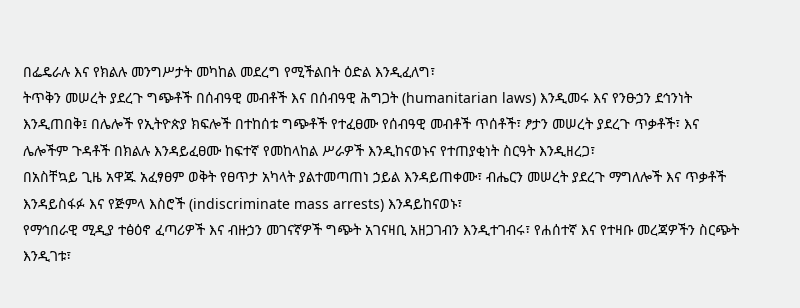በፌዴራሉ እና የክልሉ መንግሥታት መካከል መደረግ የሚችልበት ዕድል እንዲፈለግ፣
ትጥቅን መሠረት ያደረጉ ግጭቶች በሰብዓዊ መብቶች እና በሰብዓዊ ሕግጋት (humanitarian laws) እንዲመሩ እና የንፁኃን ደኅንነት እንዲጠበቅ፤ በሌሎች የኢትዮጵያ ክፍሎች በተከሰቱ ግጭቶች የተፈፀሙ የሰብዓዊ መብቶች ጥሰቶች፣ ፆታን መሠረት ያደረጉ ጥቃቶች፣ እና ሌሎችም ጉዳቶች በክልሉ እንዳይፈፀሙ ከፍተኛ የመከላከል ሥራዎች እንዲከናወኑና የተጠያቂነት ስርዓት እንዲዘረጋ፣
በአስቸኳይ ጊዜ አዋጁ አፈፃፀም ወቅት የፀጥታ አካላት ያልተመጣጠነ ኃይል እንዳይጠቀሙ፣ ብሔርን መሠረት ያደረጉ ማግለሎች እና ጥቃቶች እንዳይስፋፉ እና የጅምላ እስሮች (indiscriminate mass arrests) እንዳይከናወኑ፣
የማኅበራዊ ሚዲያ ተፅዕኖ ፈጣሪዎች እና ብዙኃን መገናኛዎች ግጭት አገናዛቢ አዘጋገብን እንዲተገብሩ፣ የሐሰተኛ እና የተዛቡ መረጃዎችን ስርጭት እንዲገቱ፣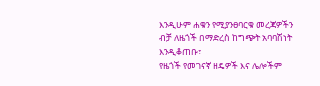እንዲሁም ሐቁን የሚያንፀባርቁ መረጃዎችን ብቻ ለዜጎች በማድረስ ከግጭት አባባሽነት እንዲቆጠቡ፣
የዜጎች የመገናኛ ዘዴዎች እና ሌሎችም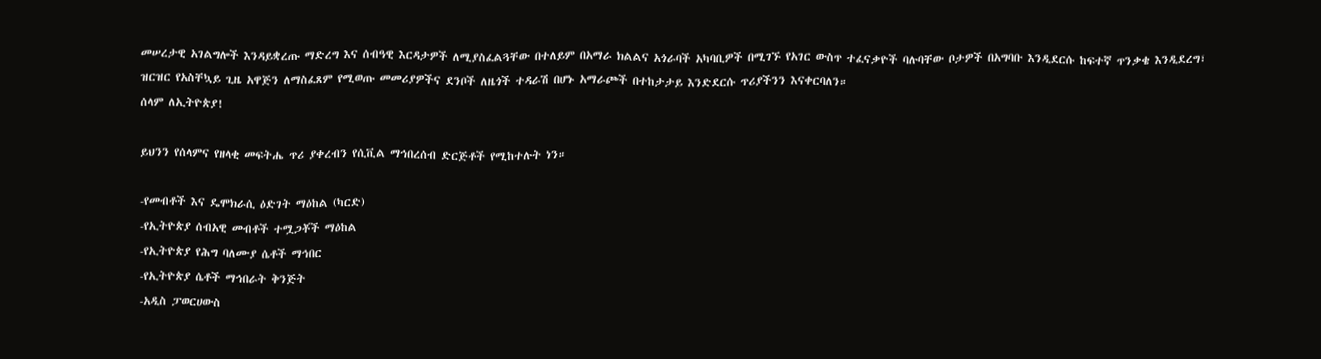መሠረታዊ አገልግሎች እንዳይቋረጡ ማድረግ እና ሰብዓዊ እርዳታዎች ለሚያስፈልጓቸው በተለይም በአማራ ክልልና አጎራባች አካባቢዎች በሚገኙ የአገር ውስጥ ተፈናቃዮች ባሉባቸው ቦታዎች በአግባቡ እንዲደርሱ ከፍተኛ ጥንቃቄ እንዲደረግ፣
ዝርዝር የአስቸኳይ ጊዜ አዋጅን ለማስፈጸም የሚወጡ መመሪያዎችና ደንቦች ለዜጎች ተዳራሽ በሆኑ አማራጮች በተከታታይ እንድደርሱ ጥሪያችንን እናቀርባለን።
ሰላም ለኢትዮጵያ!

ይህንን የሰላምና የዘላቂ መፍትሔ ጥሪ ያቀረብን የሲቪል ማኅበረሰብ ድርጅቶች የሚከተሉት ነን።

-የመብቶች እና ዴሞክራሲ ዕድገት ማዕከል (ካርድ)
-የኢትዮጵያ ሰብአዊ መብቶች ተሟጋቾች ማዕከል
-የኢትዮጵያ የሕግ ባለሙያ ሴቶች ማኅበር
-የኢትዮጵያ ሴቶች ማኅበራት ቅንጅት
-አዲስ ፓወርሀውስ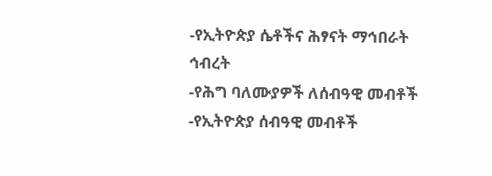-የኢትዮጵያ ሴቶችና ሕፃናት ማኅበራት ኅብረት
-የሕግ ባለሙያዎች ለሰብዓዊ መብቶች
-የኢትዮጵያ ሰብዓዊ መብቶች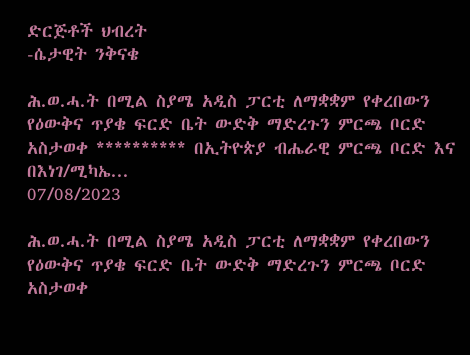ድርጅቶች ህብረት
-ሴታዊት ንቅናቄ

ሕ.ወ.ሓ.ት በሚል ስያሜ አዲስ ፓርቲ ለማቋቋም የቀረበውን የዕውቅና ጥያቄ ፍርድ ቤት ውድቅ ማድረጉን ምርጫ ቦርድ አስታወቀ ********** በኢትዮጵያ ብሔራዊ ምርጫ ቦርድ እና በእነገ/ሚካኤ...
07/08/2023

ሕ.ወ.ሓ.ት በሚል ስያሜ አዲስ ፓርቲ ለማቋቋም የቀረበውን የዕውቅና ጥያቄ ፍርድ ቤት ውድቅ ማድረጉን ምርጫ ቦርድ አስታወቀ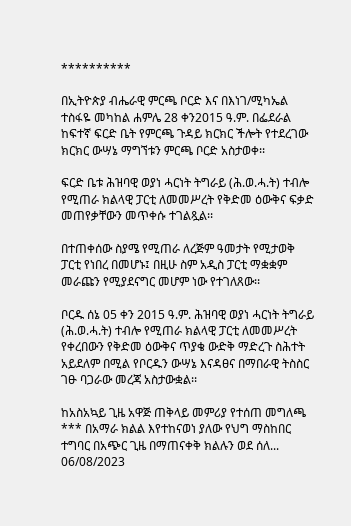**********

በኢትዮጵያ ብሔራዊ ምርጫ ቦርድ እና በእነገ/ሚካኤል ተስፋዬ መካከል ሐምሌ 28 ቀን2015 ዓ.ም. በፌደራል ከፍተኛ ፍርድ ቤት የምርጫ ጉዳይ ክርክር ችሎት የተደረገው ክርክር ውሣኔ ማግኘቱን ምርጫ ቦርድ አስታወቀ፡፡

ፍርድ ቤቱ ሕዝባዊ ወያነ ሓርነት ትግራይ (ሕ.ወ.ሓ.ት) ተብሎ የሚጠራ ክልላዊ ፓርቲ ለመመሥረት የቅድመ ዕውቅና ፍቃድ መጠየቃቸውን መጥቀሱ ተገልጿል፡፡

በተጠቀሰው ስያሜ የሚጠራ ለረጅም ዓመታት የሚታወቅ ፓርቲ የነበረ በመሆኑ፤ በዚሁ ስም አዲስ ፓርቲ ማቋቋም መራጩን የሚያደናግር መሆም ነው የተገለጸው፡፡

ቦርዱ ሰኔ 05 ቀን 2015 ዓ.ም. ሕዝባዊ ወያነ ሓርነት ትግራይ (ሕ.ወ.ሓ.ት) ተብሎ የሚጠራ ክልላዊ ፓርቲ ለመመሥረት የቀረበውን የቅድመ ዕውቅና ጥያቄ ውድቅ ማድረጉ ስሕተት አይደለም በሚል የቦርዱን ውሣኔ እናዳፀና በማበራዊ ትስስር ገፁ ባጋራው መረጃ አስታውቋል፡፡

ከአስአኳይ ጊዜ አዋጅ ጠቅላይ መምሪያ የተሰጠ መግለጫ *** በአማራ ክልል እየተከናወነ ያለው የህግ ማስከበር ተግባር በአጭር ጊዜ በማጠናቀቅ ክልሉን ወደ ሰለ...
06/08/2023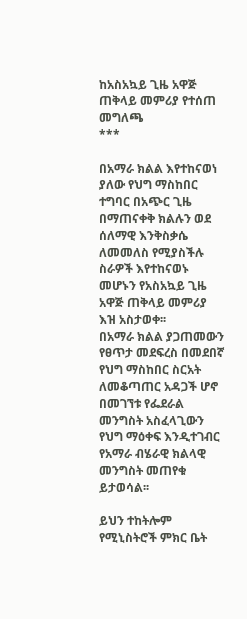ከአስአኳይ ጊዜ አዋጅ ጠቅላይ መምሪያ የተሰጠ መግለጫ
***

በአማራ ክልል እየተከናወነ ያለው የህግ ማስከበር ተግባር በአጭር ጊዜ በማጠናቀቅ ክልሉን ወደ ሰለማዊ እንቅስቃሴ ለመመለስ የሚያስችሉ ስራዎች እየተከናወኑ መሆኑን የአስአኳይ ጊዜ አዋጅ ጠቅላይ መምሪያ እዝ አስታወቀ፡፡
በአማራ ክልል ያጋጠመውን የፀጥታ መደፍረስ በመደበኛ የህግ ማስከበር ስርአት ለመቆጣጠር አዳጋች ሆኖ በመገኘቱ የፌደራል መንግስት አስፈላጊውን የህግ ማዕቀፍ እንዲተገብር የአማራ ብሄራዊ ክልላዊ መንግስት መጠየቁ ይታወሳል፡፡

ይህን ተከትሎም የሚኒስትሮች ምክር ቤት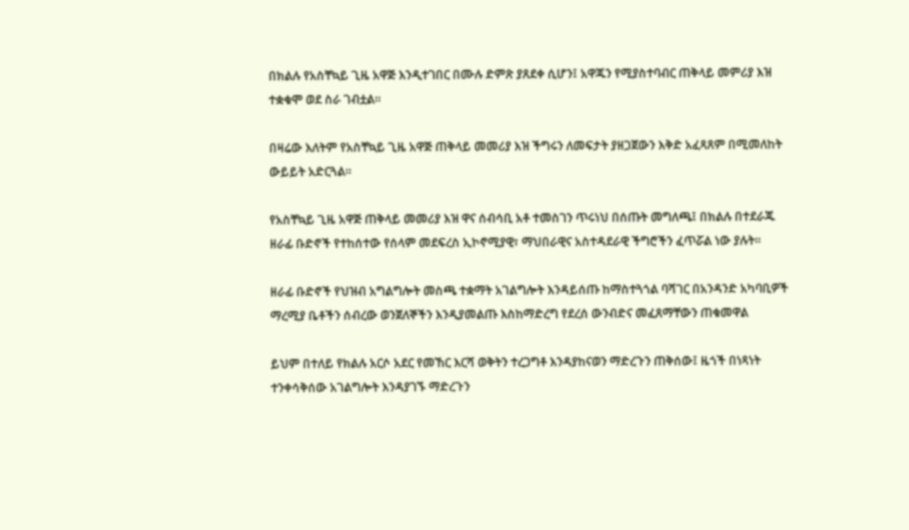በክልሉ የአስቸኳይ ጊዜ አዋጅ እንዲተገበር በሙሉ ድምጽ ያጸደቀ ሲሆን፤ አዋጁን የሚያስተባብር ጠቅላይ መምሪያ እዝ ተቋቁሞ ወደ ስራ ገብቷል፡፡

በዛሬው እለትም የአስቸኳይ ጊዜ አዋጅ ጠቅላይ መመሪያ እዝ ችግሩን ለመፍታት ያዘጋጀውን እቅድ አፈጻጸም በሚመለከት ውይይት አድርጓል፡፡

የአስቸኳይ ጊዜ አዋጅ ጠቅላይ መመሪያ እዝ ዋና ሰብሳቢ አቶ ተመስገን ጥሩነህ በሰጡት መግለጫ፤ በክልሉ በተደራጁ ዘራፊ ቡድኖች የተከሰተው የሰላም መደፍረስ ኢኮኖሚያዊ፣ ማህበራዊና አስተዳደራዊ ችግሮችን ፈጥሯል ነው ያሉት፡፡

ዘራፊ ቡድኖች የህዝብ አግልግሎት መስጫ ተቋማት አገልግሎት እንዳይሰጡ ከማስተጓጎል ባሻገር በአንዳንድ አካባቢዎች ማረሚያ ቤቶችን ሰብረው ወንጀለኞችን እንዲያመልጡ እስከማድረግ የደረሰ ውንብድና መፈጸማቸውን ጠቁመዋል

ይህም በተለይ የክልሉ አርሶ አደር የመኸር እርሻ ወቅትን ተረጋግቶ እንዳያከናወን ማድረጉን ጠቅሰው፤ ዜጎች በነጻነት ተንቀሳቅሰው አገልግሎት እንዳያገኙ ማድረጉን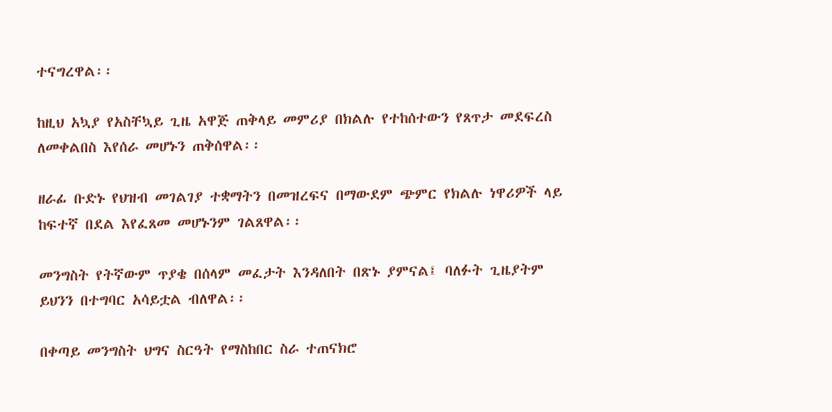ተናግረዋል፡፡

ከዚህ አኳያ የአስቸኳይ ጊዜ አዋጅ ጠቅላይ መምሪያ በክልሉ የተከሰተውን የጸጥታ መደፍረስ ለመቀልበስ እየሰራ መሆኑን ጠቅሰዋል፡፡

ዘራፊ ቡድኑ የህዝብ መገልገያ ተቋማትን በመዝረፍና በማውደም ጭምር የክልሉ ነዋሪዎች ላይ ከፍተኛ በደል እየፈጸመ መሆኑንም ገልጸዋል፡፡

መንግስት የትኛውም ጥያቄ በሰላም መፈታት እንዳለበት በጽኑ ያምናል፤ ባለፉት ጊዜያትም ይህንን በተግባር አሳይቷል ብለዋል፡፡

በቀጣይ መንግስት ህግና ስርዓት የማስከበር ስራ ተጠናክሮ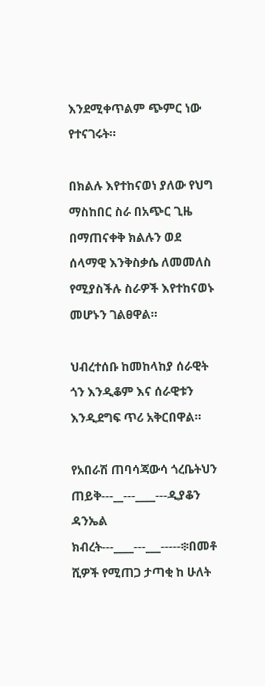እንደሚቀጥልም ጭምር ነው የተናገሩት።

በክልሉ እየተከናወነ ያለው የህግ ማስከበር ስራ በአጭር ጊዜ በማጠናቀቅ ክልሉን ወደ ሰላማዊ እንቅስቃሴ ለመመለስ የሚያስችሉ ስራዎች እየተከናወኑ መሆኑን ገልፀዋል።

ህብረተሰቡ ከመከላከያ ሰራዊት ጎን እንዲቆም እና ሰራዊቱን እንዲደግፍ ጥሪ አቅርበዋል።

የአበራሽ ጠባሳጃውሳ ጎረቤትህን ጠይቅ---__---____---ዲያቆን ዳንኤል ክብረት---____---___-----፨በመቶ ሺዎች የሚጠጋ ታጣቂ ከ ሁለት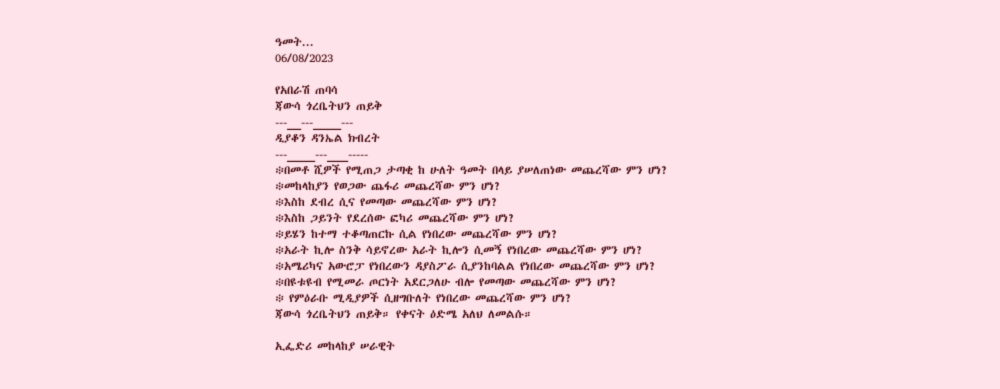ዓመት...
06/08/2023

የአበራሽ ጠባሳ
ጃውሳ ጎረቤትህን ጠይቅ
---__---____---
ዲያቆን ዳንኤል ክብረት
---____---___-----
፨በመቶ ሺዎች የሚጠጋ ታጣቂ ከ ሁለት ዓመት በላይ ያሠለጠነው መጨረሻው ምን ሆነ?
፨መከላከያን የወጋው ጨፋሪ መጨረሻው ምን ሆነ?
፨እስከ ደብረ ሲና የመጣው መጨረሻው ምን ሆነ?
፨እስከ ጋይንት የደረሰው ፎካሪ መጨረሻው ምን ሆነ?
፨ይሄን ከተማ ተቆጣጠርኩ ሲል የነበረው መጨረሻው ምን ሆነ?
፨አራት ኪሎ ስንቅ ሳይኖረው አራት ኪሎን ሲመኝ የነበረው መጨረሻው ምን ሆነ?
፨አሜሪካና አውሮፓ የነበረውን ዳያስፖራ ሲያንከባልል የነበረው መጨረሻው ምን ሆነ?
፨በዩቱዩብ የሚመራ ጦርነት አደርጋለሁ ብሎ የመጣው መጨረሻው ምን ሆነ?
፨ የምዕራቡ ሚዲያዎች ሲዘግቡለት የነበረው መጨረሻው ምን ሆነ?
ጃውሳ ጎረቤትህን ጠይቅ። የቀናት ዕድሜ አለህ ለመልሱ።

ኢፌድሪ መከላከያ ሠራዊት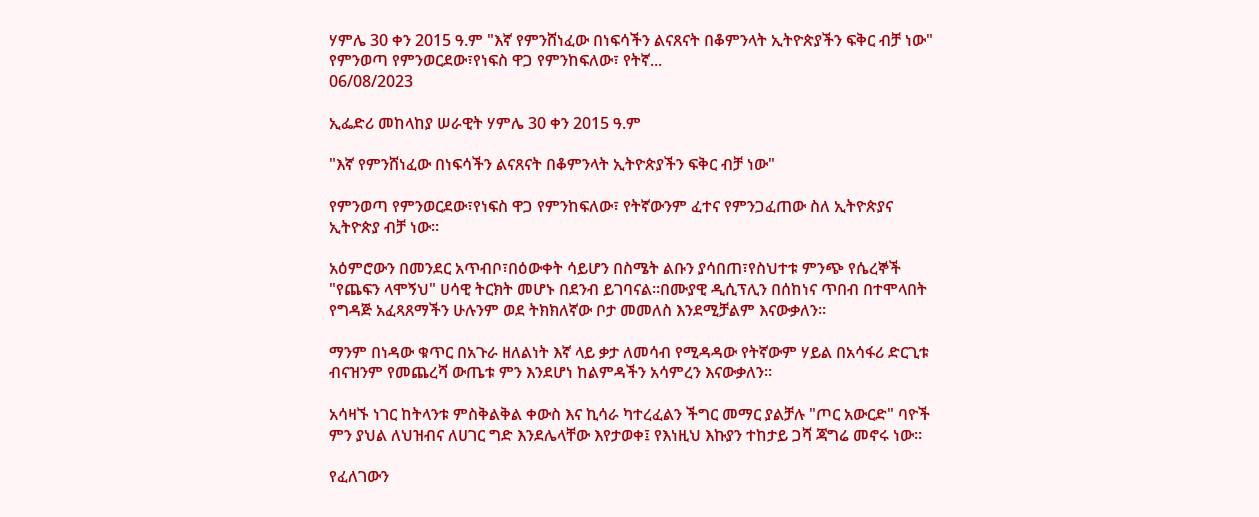ሃምሌ 30 ቀን 2015 ዓ.ም "እኛ የምንሸነፈው በነፍሳችን ልናጸናት በቆምንላት ኢትዮጵያችን ፍቅር ብቻ ነው" የምንወጣ የምንወርደው፣የነፍስ ዋጋ የምንከፍለው፣ የትኛ...
06/08/2023

ኢፌድሪ መከላከያ ሠራዊት ሃምሌ 30 ቀን 2015 ዓ.ም

"እኛ የምንሸነፈው በነፍሳችን ልናጸናት በቆምንላት ኢትዮጵያችን ፍቅር ብቻ ነው"

የምንወጣ የምንወርደው፣የነፍስ ዋጋ የምንከፍለው፣ የትኛውንም ፈተና የምንጋፈጠው ስለ ኢትዮጵያና ኢትዮጵያ ብቻ ነው።

አዕምሮውን በመንደር አጥብቦ፣በዕውቀት ሳይሆን በስሜት ልቡን ያሳበጠ፣የስህተቱ ምንጭ የሴረኞች "የጨፍን ላሞኝህ" ሀሳዊ ትርክት መሆኑ በደንብ ይገባናል።በሙያዊ ዲሲፕሊን በሰከነና ጥበብ በተሞላበት የግዳጅ አፈጻጸማችን ሁሉንም ወደ ትክክለኛው ቦታ መመለስ እንደሚቻልም እናውቃለን።

ማንም በነዳው ቁጥር በአጉራ ዘለልነት እኛ ላይ ቃታ ለመሳብ የሚዳዳው የትኛውም ሃይል በአሳፋሪ ድርጊቱ ብናዝንም የመጨረሻ ውጤቱ ምን እንደሆነ ከልምዳችን አሳምረን እናውቃለን።

አሳዛኙ ነገር ከትላንቱ ምስቅልቅል ቀውስ እና ኪሳራ ካተረፈልን ችግር መማር ያልቻሉ "ጦር አውርድ" ባዮች ምን ያህል ለህዝብና ለሀገር ግድ እንደሌላቸው እየታወቀ፤ የእነዚህ እኩያን ተከታይ ጋሻ ጃግሬ መኖሩ ነው።

የፈለገውን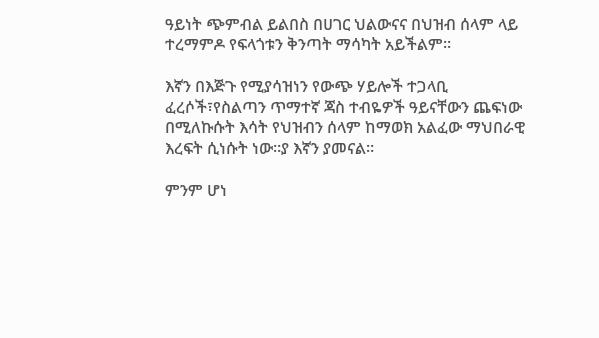ዓይነት ጭምብል ይልበስ በሀገር ህልውናና በህዝብ ሰላም ላይ ተረማምዶ የፍላጎቱን ቅንጣት ማሳካት አይችልም።

እኛን በእጅጉ የሚያሳዝነን የውጭ ሃይሎች ተጋላቢ ፈረሶች፣የስልጣን ጥማተኛ ጃስ ተብዬዎች ዓይናቸውን ጨፍነው በሚለኩሱት እሳት የህዝብን ሰላም ከማወክ አልፈው ማህበራዊ እረፍት ሲነሱት ነው።ያ እኛን ያመናል።

ምንም ሆነ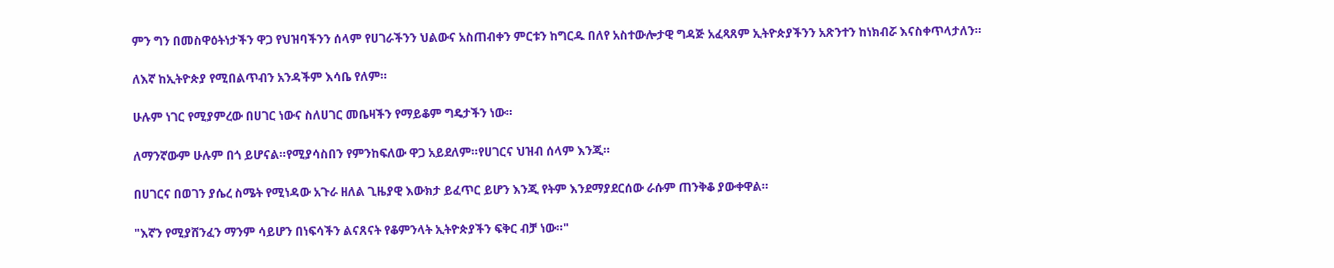ምን ግን በመስዋዕትነታችን ዋጋ የህዝባችንን ሰላም የሀገራችንን ህልውና አስጠብቀን ምርቱን ከግርዱ በለየ አስተውሎታዊ ግዳጅ አፈጻጸም ኢትዮጵያችንን አጽንተን ከነክብሯ እናስቀጥላታለን።

ለእኛ ከኢትዮጵያ የሚበልጥብን አንዳችም እሳቤ የለም።

ሁሉም ነገር የሚያምረው በሀገር ነውና ስለሀገር መቤዛችን የማይቆም ግዴታችን ነው።

ለማንኛውም ሁሉም በጎ ይሆናል።የሚያሳስበን የምንከፍለው ዋጋ አይደለም።የሀገርና ህዝብ ሰላም እንጂ።

በሀገርና በወገን ያሴረ ስሜት የሚነዳው አጉራ ዘለል ጊዜያዊ እውክታ ይፈጥር ይሆን እንጂ የትም እንደማያደርሰው ራሱም ጠንቅቆ ያውቀዋል።

"እኛን የሚያሸንፈን ማንም ሳይሆን በነፍሳችን ልናጸናት የቆምንላት ኢትዮጵያችን ፍቅር ብቻ ነው።"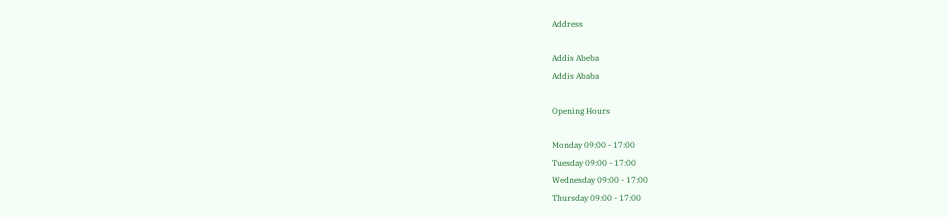Address

Addis Abeba
Addis Ababa

Opening Hours

Monday 09:00 - 17:00
Tuesday 09:00 - 17:00
Wednesday 09:00 - 17:00
Thursday 09:00 - 17:00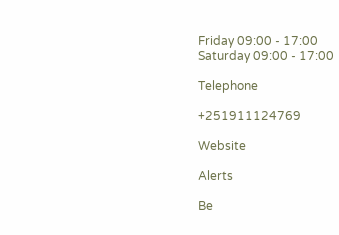Friday 09:00 - 17:00
Saturday 09:00 - 17:00

Telephone

+251911124769

Website

Alerts

Be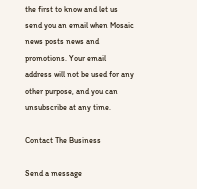the first to know and let us send you an email when Mosaic news posts news and promotions. Your email address will not be used for any other purpose, and you can unsubscribe at any time.

Contact The Business

Send a message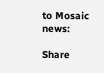to Mosaic news:

Share